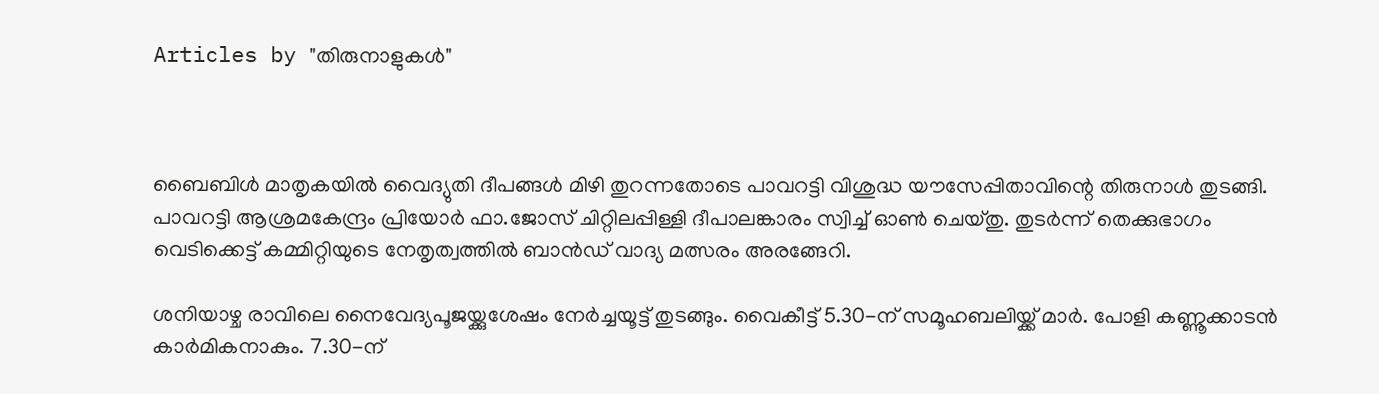Articles by "തിരുനാളുകൾ"



ബൈബിള്‍ മാതൃകയില്‍ വൈദ്യുതി ദീപങ്ങള്‍ മിഴി തുറന്നതോടെ പാവറട്ടി വിശുദ്ധ യൗസേപ്പിതാവിന്റെ തിരുനാള്‍ തുടങ്ങി. പാവറട്ടി ആശ്രമകേന്ദ്രം പ്രിയോര്‍ ഫാ.ജോസ് ചിറ്റിലപ്പിള്ളി ദീപാലങ്കാരം സ്വിച്ച് ഓണ്‍ ചെയ്തു. തുടര്‍ന്ന് തെക്കുഭാഗം വെടിക്കെട്ട് കമ്മിറ്റിയുടെ നേതൃത്വത്തില്‍ ബാന്‍ഡ് വാദ്യ മത്സരം അരങ്ങേറി.

ശനിയാഴ്ച രാവിലെ നൈവേദ്യപൂജയ്ക്കുശേഷം നേര്‍ച്ചയൂട്ട് തുടങ്ങും. വൈകീട്ട് 5.30-ന് സമൂഹബലിയ്ക്ക് മാര്‍. പോളി കണ്ണൂക്കാടന്‍ കാര്‍മികനാകും. 7.30-ന്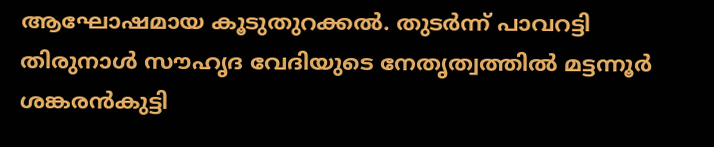ആഘോഷമായ കൂടുതുറക്കല്‍. തുടര്‍ന്ന് പാവറട്ടി തിരുനാള്‍ സൗഹൃദ വേദിയുടെ നേതൃത്വത്തില്‍ മട്ടന്നൂര്‍ ശങ്കരന്‍കുട്ടി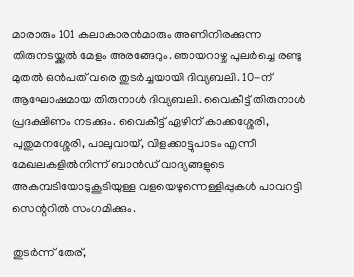മാരാരും 101 കലാകാരന്‍മാരും അണിനിരക്കുന്ന തിരുനടയ്ക്കല്‍ മേളം അരങ്ങേറും. ഞായറാഴ്ച പുലര്‍ച്ചെ രണ്ടു മുതല്‍ ഒന്‍പത് വരെ തുടര്‍ച്ചയായി ദിവ്യബലി. 10-ന് ആഘോഷമായ തിരുനാള്‍ ദിവ്യബലി. വൈകീട്ട് തിരുനാള്‍ പ്രദക്ഷിണം നടക്കും. വൈകീട്ട് ഏഴിന് കാക്കശ്ശേരി, പുതുമനശ്ശേരി, പാലുവായ്, വിളക്കാട്ടുപാടം എന്നീ മേഖലകളില്‍നിന്ന് ബാന്‍ഡ് വാദ്യങ്ങളുടെ അകമ്പടിയോടുകൂടിയുള്ള വളയെഴുന്നെള്ളിപ്പുകള്‍ പാവറട്ടി സെന്ററില്‍ സംഗമിക്കും.

തുടര്‍ന്ന് തേര്,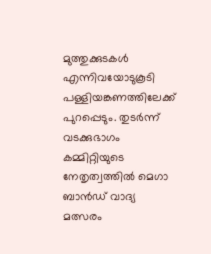മുത്തുക്കുടകള്‍ എന്നിവയോടുകൂടി പള്ളിയങ്കണത്തിലേക്ക് പുറപ്പെടും. തുടര്‍ന്ന് വടക്കുഭാഗം കമ്മിറ്റിയുടെ നേതൃത്വത്തില്‍ മെഗാ ബാന്‍ഡ് വാദ്യ മത്സരം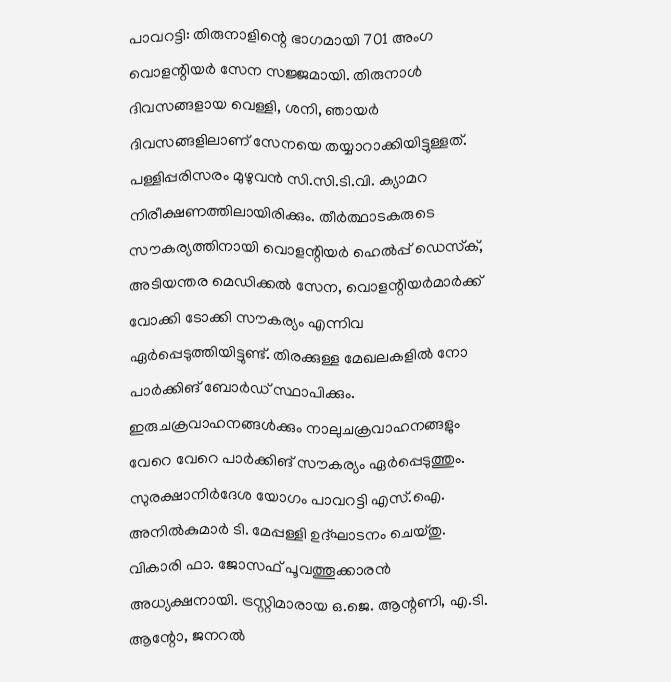പാവറട്ടി: തിരുനാളിന്റെ ഭാഗമായി 701 അംഗ വൊളന്റിയര്‍ സേന സജ്ജമായി. തിരുനാള്‍ ദിവസങ്ങളായ വെള്ളി, ശനി, ഞായര്‍ ദിവസങ്ങളിലാണ് സേനയെ തയ്യാറാക്കിയിട്ടുള്ളത്. പള്ളിപ്പരിസരം മുഴുവന്‍ സി.സി.ടി.വി. ക്യാമറ നിരീക്ഷണത്തിലായിരിക്കും. തീര്‍ത്ഥാടകരുടെ സൗകര്യത്തിനായി വൊളന്റിയര്‍ ഹെല്‍പ്പ് ഡെസ്‌ക്, അടിയന്തര മെഡിക്കല്‍ സേന, വൊളന്റിയര്‍മാര്‍ക്ക് വോക്കി ടോക്കി സൗകര്യം എന്നിവ ഏര്‍പ്പെടുത്തിയിട്ടുണ്ട്. തിരക്കുള്ള മേഖലകളില്‍ നോ പാര്‍ക്കിങ് ബോര്‍ഡ് സ്ഥാപിക്കും. ഇരുചക്രവാഹനങ്ങള്‍ക്കും നാലുചക്രവാഹനങ്ങളും വേറെ വേറെ പാര്‍ക്കിങ് സൗകര്യം ഏര്‍പ്പെടുത്തും. സുരക്ഷാനിര്‍ദേശ യോഗം പാവറട്ടി എസ്.ഐ. അനില്‍കുമാര്‍ ടി. മേപ്പള്ളി ഉദ്ഘാടനം ചെയ്തു. വികാരി ഫാ. ജോസഫ് പൂവത്തൂക്കാരന്‍ അധ്യക്ഷനായി. ട്രസ്റ്റിമാരായ ഒ.ജെ. ആന്റണി, എ.ടി. ആന്റോ, ജനറല്‍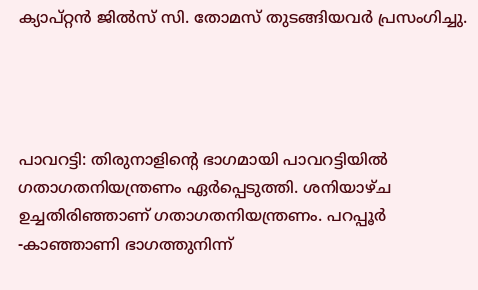ക്യാപ്റ്റന്‍ ജില്‍സ് സി. തോമസ് തുടങ്ങിയവര്‍ പ്രസംഗിച്ചു.




പാവറട്ടി: തിരുനാളിന്റെ ഭാഗമായി പാവറട്ടിയില്‍ ഗതാഗതനിയന്ത്രണം ഏര്‍പ്പെടുത്തി. ശനിയാഴ്ച ഉച്ചതിരിഞ്ഞാണ് ഗതാഗതനിയന്ത്രണം. പറപ്പൂര്‍ -കാഞ്ഞാണി ഭാഗത്തുനിന്ന്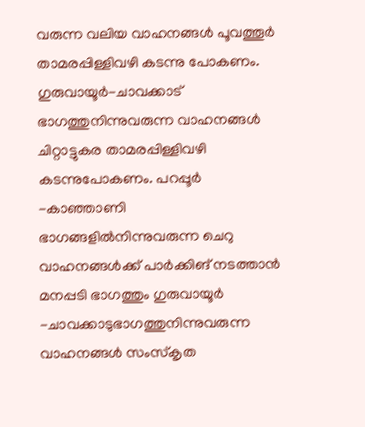വരുന്ന വലിയ വാഹനങ്ങള്‍ പൂവത്തൂര്‍ താമരപ്പിള്ളിവഴി കടന്നു പോകണം. ഗുരുവായൂര്‍-ചാവക്കാട് ഭാഗത്തുനിന്നുവരുന്ന വാഹനങ്ങള്‍ ചിറ്റാട്ടുകര താമരപ്പിള്ളിവഴി കടന്നുപോകണം. പറപ്പൂര്‍ -കാഞ്ഞാണി ഭാഗങ്ങളില്‍നിന്നുവരുന്ന ചെറു വാഹനങ്ങള്‍ക്ക് പാര്‍ക്കിങ് നടത്താന്‍ മനപ്പടി ഭാഗത്തും ഗുരുവായൂര്‍ -ചാവക്കാടുഭാഗത്തുനിന്നുവരുന്ന വാഹനങ്ങള്‍ സംസ്‌കൃത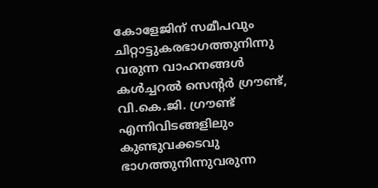കോളേജിന് സമീപവും ചിറ്റാട്ടുകരഭാഗത്തുനിന്നു വരുന്ന വാഹനങ്ങള്‍ കള്‍ച്ചറല്‍ സെന്റര്‍ ഗ്രൗണ്ട്, വി.കെ.ജി. ഗ്രൗണ്ട് എന്നിവിടങ്ങളിലും കുണ്ടുവക്കടവു ഭാഗത്തുനിന്നുവരുന്ന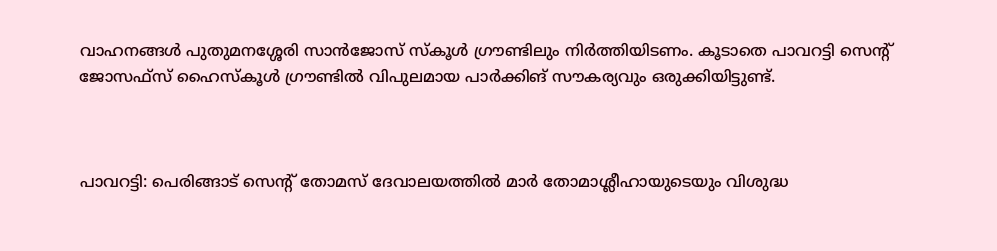വാഹനങ്ങള്‍ പുതുമനശ്ശേരി സാന്‍ജോസ് സ്‌കൂള്‍ ഗ്രൗണ്ടിലും നിര്‍ത്തിയിടണം. കൂടാതെ പാവറട്ടി സെന്റ് ജോസഫ്‌സ് ഹൈസ്‌കൂള്‍ ഗ്രൗണ്ടില്‍ വിപുലമായ പാര്‍ക്കിങ് സൗകര്യവും ഒരുക്കിയിട്ടുണ്ട്.



പാവറട്ടി: പെരിങ്ങാട് സെന്റ് തോമസ് ദേവാലയത്തില്‍ മാര്‍ തോമാശ്ലീഹായുടെയും വിശുദ്ധ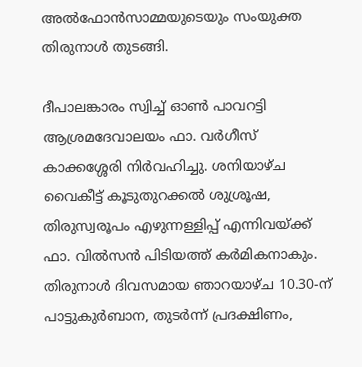അല്‍ഫോന്‍സാമ്മയുടെയും സംയുക്ത തിരുനാള്‍ തുടങ്ങി.

ദീപാലങ്കാരം സ്വിച്ച് ഓണ്‍ പാവറട്ടി ആശ്രമദേവാലയം ഫാ. വര്‍ഗീസ് കാക്കശ്ശേരി നിര്‍വഹിച്ചു. ശനിയാഴ്ച വൈകീട്ട് കൂടുതുറക്കല്‍ ശുശ്രൂഷ, തിരുസ്വരൂപം എഴുന്നള്ളിപ്പ് എന്നിവയ്ക്ക് ഫാ. വില്‍സന്‍ പിടിയത്ത് കര്‍മികനാകും. തിരുനാള്‍ ദിവസമായ ഞാറയാഴ്ച 10.30-ന് പാട്ടുകുര്‍ബാന, തുടര്‍ന്ന് പ്രദക്ഷിണം,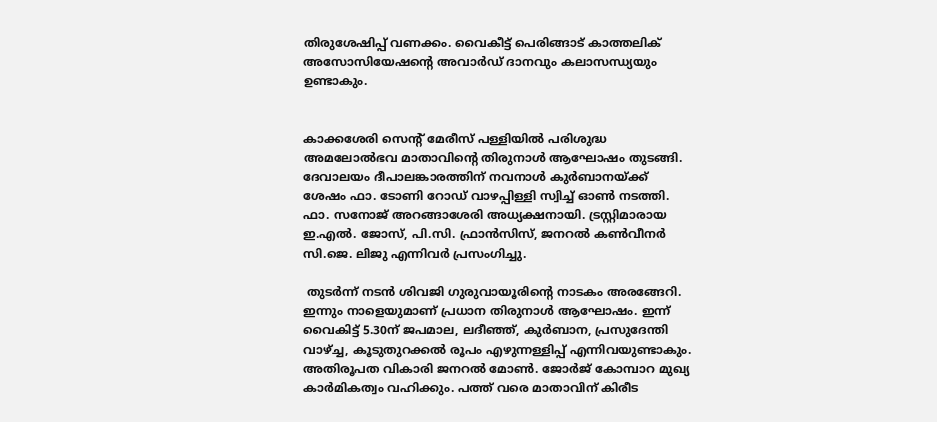തിരുശേഷിപ്പ് വണക്കം. വൈകീട്ട് പെരിങ്ങാട് കാത്തലിക് അസോസിയേഷന്റെ അവാര്‍ഡ് ദാനവും കലാസന്ധ്യയും ഉണ്ടാകും.


കാക്കശേരി സെന്റ് മേരീസ് പള്ളിയിൽ പരിശുദ്ധ അമലോൽഭവ മാതാവിന്റെ തിരുനാൾ ആഘോഷം തുടങ്ങി. ദേവാലയം ദീപാലങ്കാരത്തിന് നവനാൾ കുർബാനയ്ക്ക് ശേഷം ഫാ. ടോണി റോഡ് വാഴപ്പിള്ളി സ്വിച്ച് ഓൺ നടത്തി. ഫാ. സനോജ് അറങ്ങാശേരി അധ്യക്ഷനായി. ട്രസ്റ്റിമാരായ ഇ.എൽ. ജോസ്, പി.സി. ഫ്രാൻസിസ്, ജനറൽ കൺവീനർ സി.ജെ. ലിജു എന്നിവർ പ്രസംഗിച്ചു.

 തുടർന്ന് നടൻ ശിവജി ഗുരുവായൂരിന്റെ നാടകം അരങ്ങേറി. ഇന്നും നാളെയുമാണ് പ്രധാന തിരുനാൾ ആഘോഷം. ഇന്ന് വൈകിട്ട് 5.30ന് ജപമാല, ലദീഞ്ഞ്, കുർബാന, പ്രസുദേന്തി വാഴ്ച്ച, കൂടുതുറക്കൽ രൂപം എഴുന്നള്ളിപ്പ് എന്നിവയുണ്ടാകും. അതിരൂപത വികാരി ജനറൽ മോൺ. ജോർജ് കോമ്പാറ മുഖ്യ കാർമികത്വം വഹിക്കും. പത്ത് വരെ മാതാവിന് കിരീട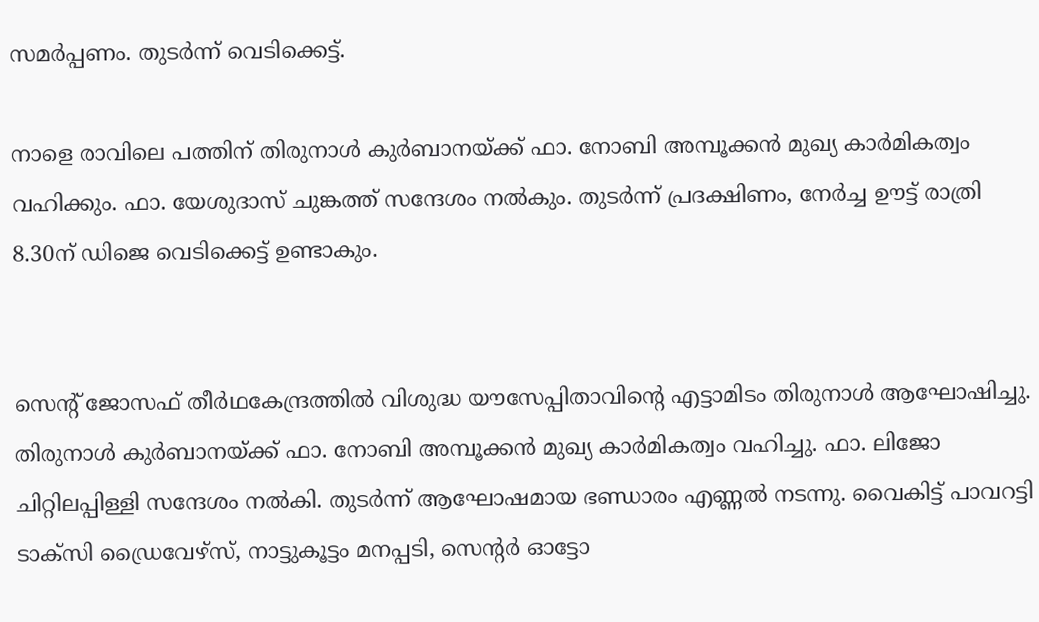സമർപ്പണം. തുടർന്ന് വെടിക്കെട്ട്.

നാളെ രാവിലെ പത്തിന് തിരുനാൾ കുർബാനയ്ക്ക് ഫാ. നോബി അമ്പൂക്കൻ മുഖ്യ കാർമികത്വം വഹിക്കും. ഫാ. യേശുദാസ് ചുങ്കത്ത് സന്ദേശം നൽകും. തുടർന്ന് പ്രദക്ഷിണം, നേർച്ച ഊട്ട് രാത്രി 8.30ന് ഡിജെ വെടിക്കെട്ട് ഉണ്ടാകും.


സെന്റ് ജോസഫ് തീർഥകേന്ദ്രത്തിൽ വിശുദ്ധ യൗസേപ്പിതാവിന്റെ എട്ടാമിടം തിരുനാൾ ആഘോഷിച്ചു. തിരുനാൾ കുർബാനയ്ക്ക് ഫാ. നോബി അമ്പൂക്കൻ മുഖ്യ കാർമികത്വം വഹിച്ചു. ഫാ. ലിജോ ചിറ്റിലപ്പിള്ളി സന്ദേശം നൽകി. തുടർന്ന് ആഘോഷമായ ഭണ്ഡാരം എണ്ണൽ നടന്നു. വൈകിട്ട് പാവറട്ടി ടാക്സി ഡ്രൈവേഴ്സ്, നാട്ടുകൂട്ടം മനപ്പടി, സെന്റർ ഓട്ടോ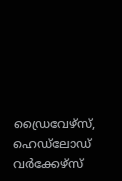ഡ്രൈവേഴ്സ്, ഹെഡ്‌ലോഡ് വർക്കേഴ്സ്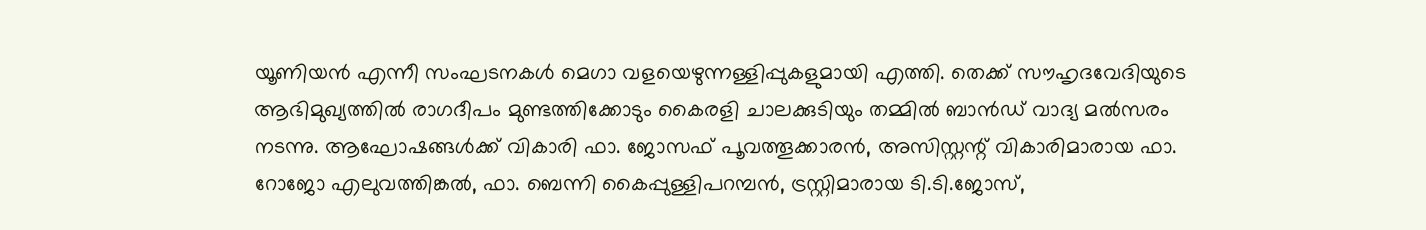യൂണിയൻ എന്നീ സംഘടനകൾ മെഗാ വളയെഴുന്നള്ളിപ്പുകളുമായി എത്തി. തെക്ക് സൗഹൃദവേദിയുടെ ആഭിമുഖ്യത്തിൽ രാഗദീപം മുണ്ടത്തിക്കോടും കൈരളി ചാലക്കുടിയും തമ്മിൽ ബാൻഡ് വാദ്യ മൽസരം നടന്നു. ആഘോഷങ്ങൾക്ക് വികാരി ഫാ. ജോസഫ് പൂവത്തൂക്കാരൻ, അസിസ്റ്റന്റ് വികാരിമാരായ ഫാ. റോജോ എലുവത്തിങ്കൽ, ഫാ. ബെന്നി കൈപ്പുള്ളിപറമ്പൻ, ട്രസ്റ്റിമാരായ ടി.ടി.ജോസ്,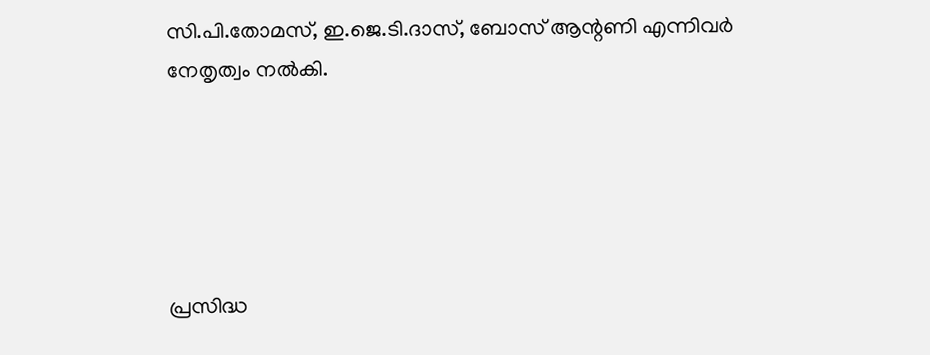സി.പി.തോമസ്, ഇ.ജെ.ടി.ദാസ്, ബോസ് ആന്റണി എന്നിവർ നേതൃത്വം നൽകി.





പ്രസിദ്ധ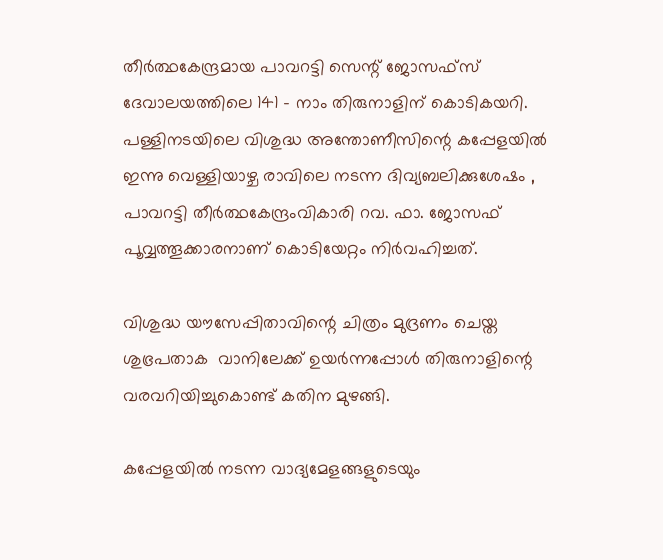തീര്‍ത്ഥകേന്ദ്രമായ പാവറട്ടി സെന്റ് ജോസഫ്‌സ് ദേവാലയത്തിലെ 141 - നാം തിരുനാളിന് കൊടികയറി. പള്ളിനടയിലെ വിശുദ്ധ അന്തോണീസിന്റെ കപ്പേളയില്‍ ഇന്നു വെള്ളിയാഴ്ച രാവിലെ നടന്ന ദിവ്യബലിക്കുശേഷം , പാവറട്ടി തീര്‍ത്ഥകേന്ദ്രംവികാരി റവ. ഫാ. ജോസഫ് പൂവ്വത്തൂക്കാരനാണ് കൊടിയേറ്റം നിര്‍വഹിച്ചത്.

വിശുദ്ധ യൗസേപ്പിതാവിന്റെ ചിത്രം മുദ്രണം ചെയ്ത ശുഭ്രപതാക  വാനിലേക്ക് ഉയര്‍ന്നപ്പോള്‍ തിരുനാളിന്റെ വരവറിയിച്ചുകൊണ്ട് കതിന മുഴങ്ങി.

കപ്പേളയില്‍ നടന്ന വാദ്യമേളങ്ങളുടെയും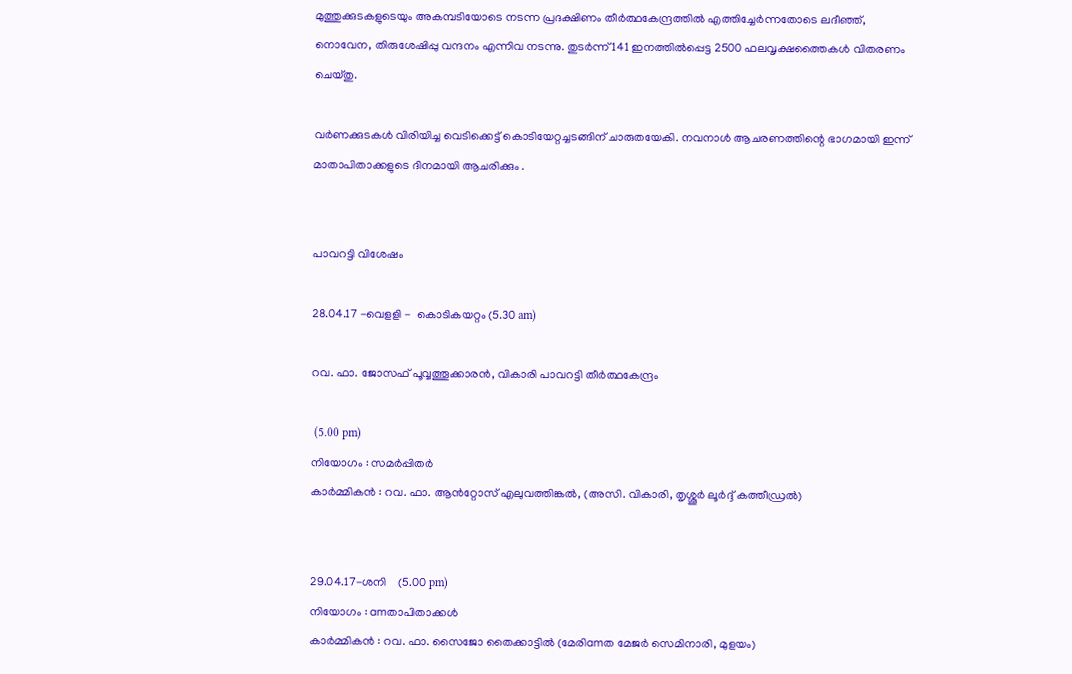മുത്തുക്കുടകളുടെയും അകമ്പടിയോടെ നടന്ന പ്രദക്ഷിണം തീര്‍ത്ഥകേന്ദ്രത്തില്‍ എത്തിച്ചേര്‍ന്നതോടെ ലദീഞ്ഞ്, നൊവേന, തിരുശേഷിപ്പു വന്ദനം എന്നിവ നടന്നു. തുടര്‍ന്ന് 141 ഇനത്തില്‍പ്പെട്ട 2500 ഫലവൃക്ഷത്തൈകള്‍ വിതരണം ചെയ്തു.

വര്‍ണക്കുടകള്‍ വിരിയിച്ച വെടിക്കെട്ട് കൊടിയേറ്റച്ചടങ്ങിന് ചാരുതയേകി. നവനാള്‍ ആചരണത്തിന്റെ ഭാഗമായി ഇന്ന് മാതാപിതാക്കളുടെ ദിനമായി ആചരിക്കും .


പാവറട്ടി വിശേഷം

28.04.17 -വെളളി -  കൊടികയറ്റം (5.30 am)

റവ. ഫാ. ജോസഫ് പൂവ്വത്തൂക്കാരന്‍, വികാരി പാവറട്ടി തീര്‍ത്ഥകേന്ദ്രം

 (5.00 pm)
നിയോഗം : സമര്‍പ്പിതര്‍
കാര്‍മ്മികന്‍ : റവ. ഫാ. ആന്‍റ്റോസ് എലുവത്തിങ്കല്‍, (അസി. വികാരി, തൃശ്ശൂര്‍ ലൂര്‍ദ്ദ് കത്തീഡ്രല്‍)


29.04.17-ശനി    (5.00 pm)
നിയോഗം : amതാപിതാക്കള്‍
കാര്‍മ്മികന്‍ : റവ. ഫാ. സൈജോ തൈക്കാട്ടില്‍ (മേരിamത മേജര്‍ സെമിനാരി, മുളയം)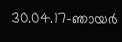30.04.17-ഞായര്‍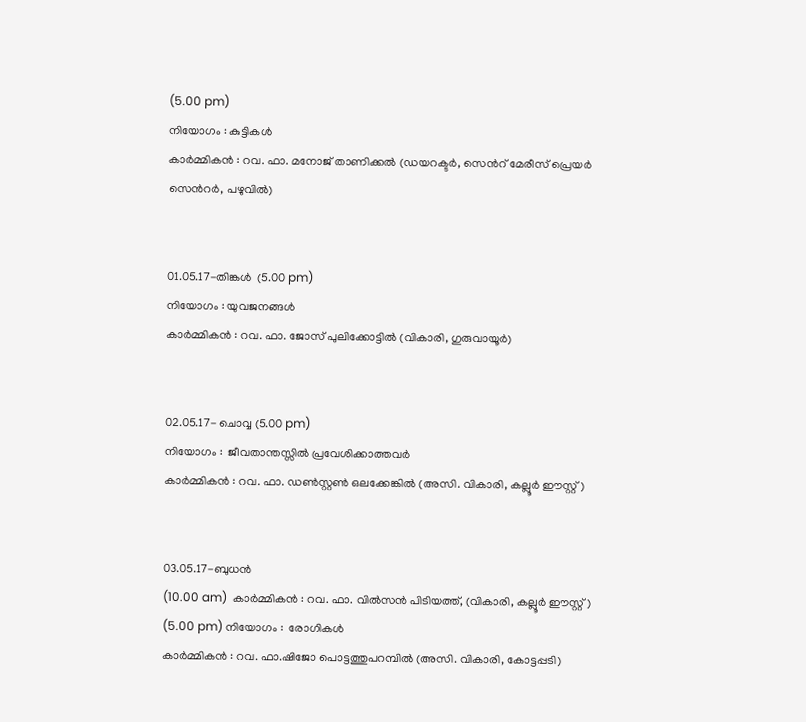(5.00 pm)
നിയോഗം : കുട്ടികള്‍
കാര്‍മ്മികന്‍ : റവ. ഫാ. മനോജ് താണിക്കല്‍ (ഡയറക്ടര്‍, സെന്‍റ് മേരീസ് പ്രെയര്‍ സെന്‍റര്‍, പഴുവില്‍)


01.05.17-തിങ്കള്‍  (5.00 pm)
നിയോഗം : യുവജനങ്ങള്‍
കാര്‍മ്മികന്‍ : റവ. ഫാ. ജോസ് പുലിക്കോട്ടില്‍ (വികാരി, ഗുരുവായൂര്‍)


02.05.17- ചൊവ്വ (5.00 pm)
നിയോഗം :  ജീവതാന്തസ്സില്‍ പ്രവേശിക്കാത്തവര്‍
കാര്‍മ്മികന്‍ : റവ. ഫാ. ഡണ്‍സ്റ്റണ്‍ ഒലക്കേങ്കില്‍ (അസി. വികാരി, കല്ലൂര്‍ ഈസ്റ്റ്)


03.05.17-ബുധന്‍
(10.00 am)  കാര്‍മ്മികന്‍ : റവ. ഫാ. വില്‍സന്‍ പിടിയത്ത്, (വികാരി, കല്ലൂര്‍ ഈസ്റ്റ്)
(5.00 pm) നിയോഗം :  രോഗികള്‍
കാര്‍മ്മികന്‍ : റവ. ഫാ.ഷിജോ പൊട്ടത്തുപറമ്പില്‍ (അസി. വികാരി, കോട്ടപ്പടി)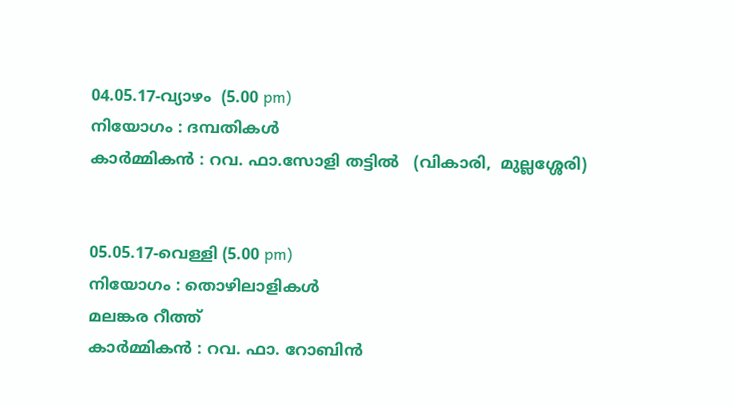04.05.17-വ്യാഴം  (5.00 pm)
നിയോഗം : ദമ്പതികള്‍
കാര്‍മ്മികന്‍ : റവ. ഫാ.സോളി തട്ടില്‍   (വികാരി,  മുല്ലശ്ശേരി)


05.05.17-വെള്ളി (5.00 pm)
നിയോഗം : തൊഴിലാളികള്‍
മലങ്കര റീത്ത്
കാര്‍മ്മികന്‍ : റവ. ഫാ. റോബിന്‍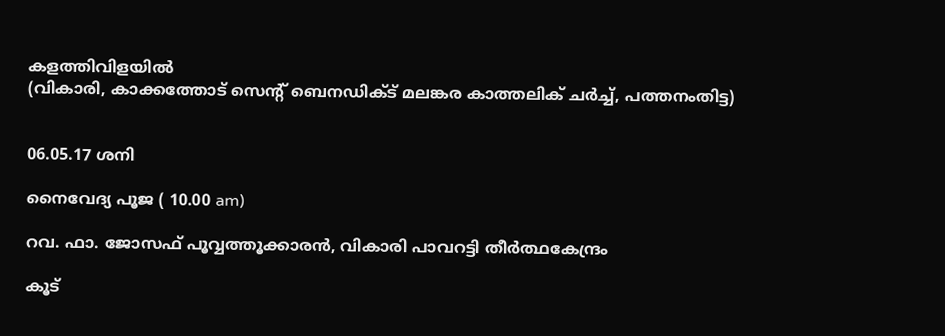കളത്തിവിളയില്‍
(വികാരി, കാക്കത്തോട് സെന്‍റ് ബെനഡിക്ട് മലങ്കര കാത്തലിക് ചര്‍ച്ച്, പത്തനംതിട്ട)


06.05.17 ശനി

നൈവേദ്യ പൂജ ( 10.00 am)

റവ. ഫാ. ജോസഫ് പൂവ്വത്തൂക്കാരന്‍, വികാരി പാവറട്ടി തീര്‍ത്ഥകേന്ദ്രം

കൂട്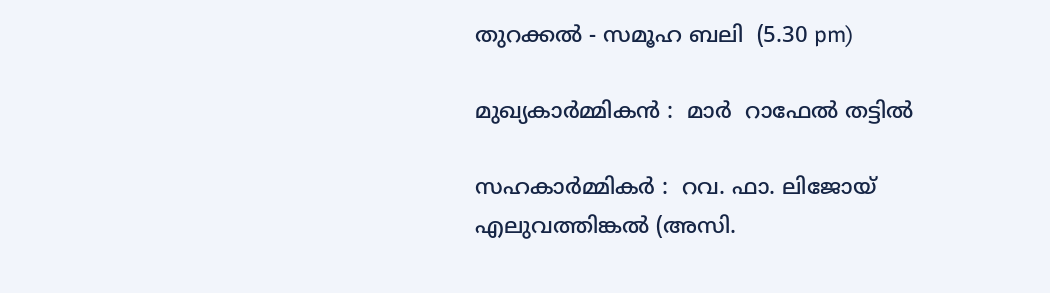തുറക്കല്‍ - സമൂഹ ബലി  (5.30 pm)

മുഖ്യകാര്‍മ്മികന്‍ :  മാർ  റാഫേല്‍ തട്ടില്‍

സഹകാര്‍മ്മികര്‍ :  റവ. ഫാ. ലിജോയ് എലുവത്തിങ്കല്‍ (അസി.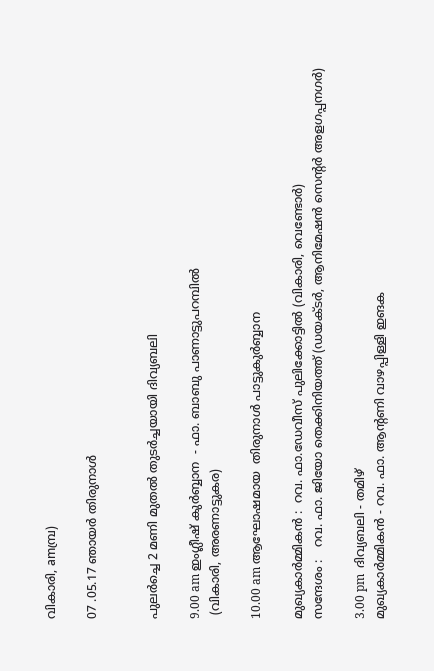വികാരി, amമ്പ്ര)

07 .05.17 ഞായര്‍ തിരുനാള്‍


പുലര്‍ച്ചെ 2 മണി മുതല്‍ തുടര്‍ച്ചയായി ദിവ്യബലി

9.00 am ഇംഗ്ലീഷ് കുര്‍ബ്ബാന  - ഫാ. ബാബു പാണാട്ടുപറമ്പില്‍
 (വികാരി, അരണാട്ടുകര)

10.00 am ആഘോഷമായ  തിരുനാള്‍ പാട്ടുകുര്‍ബ്ബാന

മുഖ്യകാര്‍മ്മികന്‍ :  റവ. ഫാ.ഡേവീസ് പുലിക്കോട്ടില്‍ (വികാരി, വെണ്ടോര്‍)
സന്ദേശം :   റവ. ഫാ. ജിയോ തെക്കിനിയത്ത് (ഡയക്ടര്‍, ആനിമേഷന്‍ സെന്‍റര്‍ അളഗപ്പനഗര്‍)

3.00 pm  ദിവ്യബലി - തമിഴ്
മുഖ്യകാര്‍മ്മികന്‍ - റവ. ഫാ. ആന്‍റണി വാഴപ്പിള്ളി ഇങക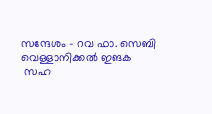സന്ദേശം - റവ ഫാ. സെബി വെള്ളാനിക്കല്‍ ഇങക
 സഹ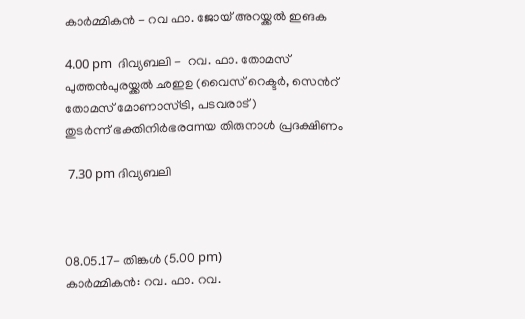കാര്‍മ്മികന്‍ - റവ ഫാ. ജോയ് അറയ്ക്കല്‍ ഇങക

4.00 pm  ദിവ്യബലി -  റവ. ഫാ. തോമസ് പുത്തന്‍പുരയ്ക്കല്‍ ഛഇഉ (വൈസ് റെക്ടര്‍, സെന്‍റ് തോമസ് മോണാസ്ട്രി, പടവരാട്)
തുടര്‍ന്ന് ഭക്തിനിര്‍ഭരamയ തിരുനാള്‍ പ്രദക്ഷിണം

 7.30 pm ദിവ്യബലി



08.05.17- തിങ്കള്‍ (5.00 pm)
കാര്‍മ്മികന്‍: റവ. ഫാ. റവ.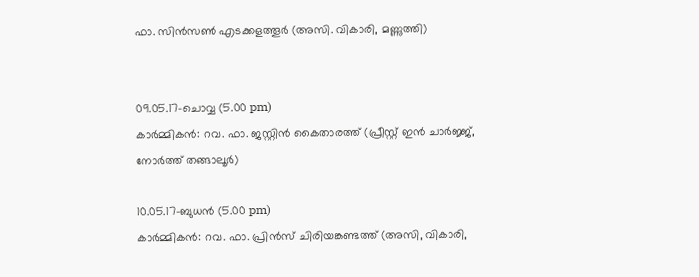ഫാ. സിന്‍സണ്‍ എടക്കളത്തൂര്‍ (അസി. വികാരി, മണ്ണുത്തി)


09.05.17-ചൊവ്വ (5.00 pm)
കാര്‍മ്മികന്‍: റവ. ഫാ. ജസ്റ്റിന്‍ കൈതാരത്ത് (പ്രീസ്റ്റ് ഇന്‍ ചാര്‍ജ്ജ്, നോര്‍ത്ത് തങ്ങാലൂര്‍)

10.05.17-ബുധന്‍ (5.00 pm)
കാര്‍മ്മികന്‍: റവ. ഫാ. പ്രിന്‍സ് ചിരിയങ്കണ്ടത്ത് (അസി, വികാരി,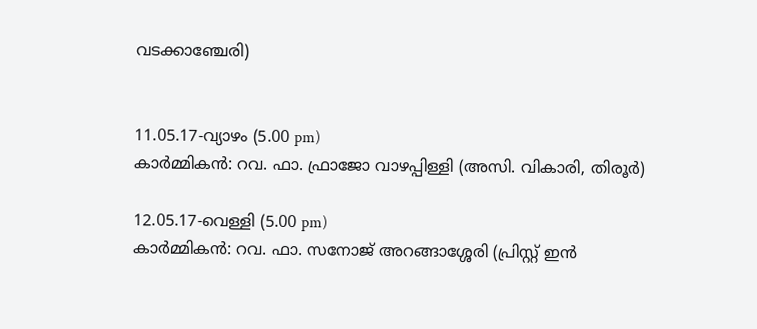വടക്കാഞ്ചേരി)


11.05.17-വ്യാഴം (5.00 pm)
കാര്‍മ്മികന്‍: റവ. ഫാ. ഫ്രാജോ വാഴപ്പിള്ളി (അസി. വികാരി, തിരൂര്‍)

12.05.17-വെള്ളി (5.00 pm)
കാര്‍മ്മികന്‍: റവ. ഫാ. സനോജ് അറങ്ങാശ്ശേരി (പ്രിസ്റ്റ് ഇന്‍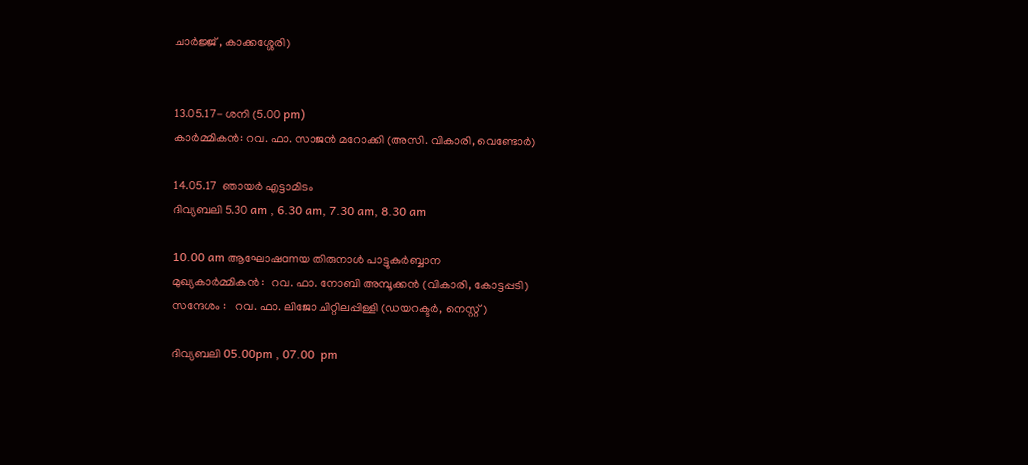ചാര്‍ജ്ജ് , കാക്കശ്ശേരി)


13.05.17- ശനി (5.00 pm)
കാര്‍മ്മികന്‍: റവ. ഫാ. സാജന്‍ മറോക്കി (അസി. വികാരി, വെണ്ടോര്‍)

14.05.17  ഞായര്‍ എട്ടാമിടം
ദിവ്യബലി 5.30 am , 6.30 am, 7.30 am, 8.30 am

10.00 am ആഘോഷamയ തിരുനാള്‍ പാട്ടുകുര്‍ബ്ബാന
മുഖ്യകാര്‍മ്മികന്‍ :  റവ. ഫാ. നോബി അമ്പൂക്കന്‍ (വികാരി, കോട്ടപ്പടി)
സന്ദേശം :   റവ. ഫാ. ലിജോ ചിറ്റിലപ്പിള്ളി (ഡയറക്ടര്‍, നെസ്റ്റ്)

ദിവ്യബലി 05.00pm , 07.00  pm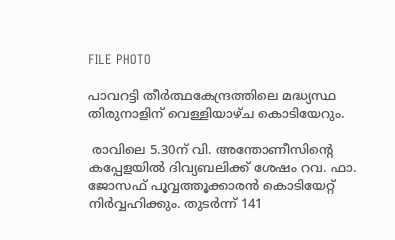FILE PHOTO

പാവറട്ടി തീര്‍ത്ഥകേന്ദ്രത്തിലെ മദ്ധ്യസ്ഥ തിരുനാളിന് വെള്ളിയാഴ്ച കൊടിയേറും.

 രാവിലെ 5.30ന് വി. അന്തോണീസിന്റെ കപ്പേളയില്‍ ദിവ്യബലിക്ക് ശേഷം റവ. ഫാ. ജോസഫ് പൂവ്വത്തൂക്കാരന്‍ കൊടിയേറ്റ് നിര്‍വ്വഹിക്കും. തുടര്‍ന്ന് 141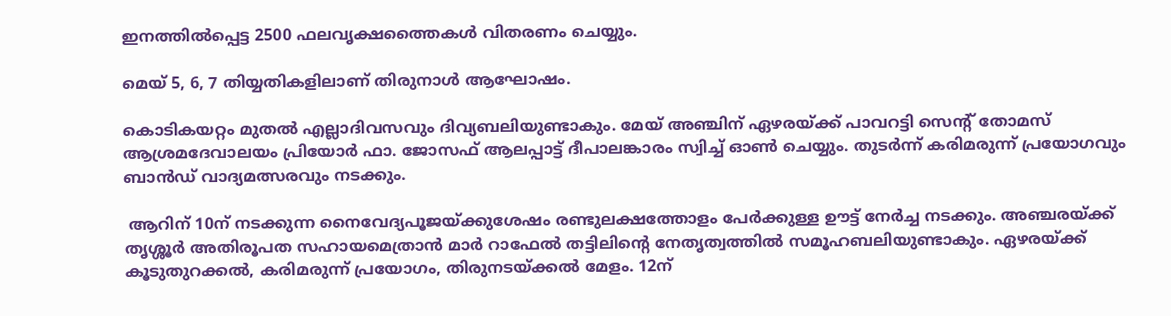ഇനത്തില്‍പ്പെട്ട 2500 ഫലവൃക്ഷത്തൈകള്‍ വിതരണം ചെയ്യും.

മെയ് 5, 6, 7 തിയ്യതികളിലാണ് തിരുനാള്‍ ആഘോഷം.

കൊടികയറ്റം മുതൽ എല്ലാദിവസവും ദിവ്യബലിയുണ്ടാകും. മേയ് അഞ്ചിന് ഏഴരയ്ക്ക് പാവറട്ടി സെന്റ് തോമസ് ആശ്രമദേവാലയം പ്രിയോര്‍ ഫാ. ജോസഫ് ആലപ്പാട്ട് ദീപാലങ്കാരം സ്വിച്ച് ഓണ്‍ ചെയ്യും. തുടര്‍ന്ന് കരിമരുന്ന് പ്രയോഗവും ബാന്‍ഡ് വാദ്യമത്സരവും നടക്കും.

 ആറിന് 10ന് നടക്കുന്ന നൈവേദ്യപൂജയ്ക്കുശേഷം രണ്ടുലക്ഷത്തോളം പേര്‍ക്കുള്ള ഊട്ട് നേര്‍ച്ച നടക്കും. അഞ്ചരയ്ക്ക് തൃശ്ശൂര്‍ അതിരൂപത സഹായമെത്രാന്‍ മാര്‍ റാഫേല്‍ തട്ടിലിന്റെ നേതൃത്വത്തില്‍ സമൂഹബലിയുണ്ടാകും. ഏഴരയ്ക്ക് കൂടുതുറക്കല്‍, കരിമരുന്ന് പ്രയോഗം, തിരുനടയ്ക്കല്‍ മേളം. 12ന്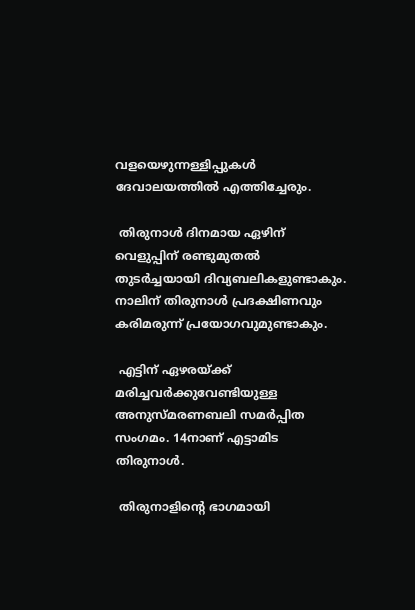വളയെഴുന്നള്ളിപ്പുകള്‍ ദേവാലയത്തില്‍ എത്തിച്ചേരും.

 തിരുനാള്‍ ദിനമായ ഏഴിന് വെളുപ്പിന് രണ്ടുമുതല്‍ തുടര്‍ച്ചയായി ദിവ്യബലികളുണ്ടാകും. നാലിന് തിരുനാള്‍ പ്രദക്ഷിണവും കരിമരുന്ന് പ്രയോഗവുമുണ്ടാകും.

 എട്ടിന് ഏഴരയ്ക്ക് മരിച്ചവര്‍ക്കുവേണ്ടിയുള്ള അനുസ്മരണബലി സമര്‍പ്പിത സംഗമം. 14നാണ് എട്ടാമിട തിരുനാള്‍.

 തിരുനാളിന്റെ ഭാഗമായി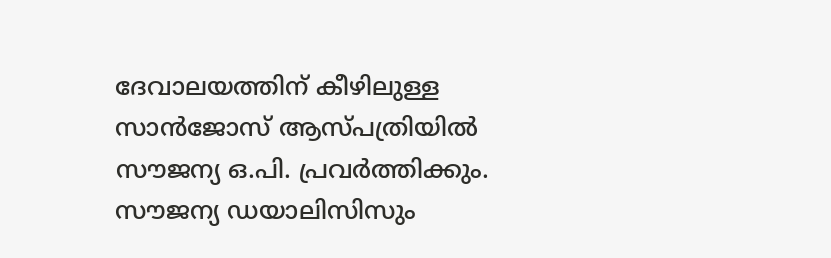ദേവാലയത്തിന് കീഴിലുള്ള സാന്‍ജോസ് ആസ്പത്രിയില്‍ സൗജന്യ ഒ.പി. പ്രവര്‍ത്തിക്കും. സൗജന്യ ഡയാലിസിസും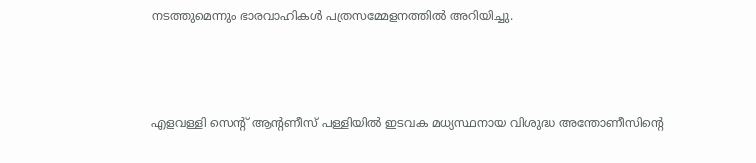നടത്തുമെന്നും ഭാരവാഹികള്‍ പത്രസമ്മേളനത്തില്‍ അറിയിച്ചു.



എളവള്ളി സെന്‍റ് ആന്‍റണീസ് പള്ളിയില്‍ ഇടവക മധ്യസ്ഥനായ വിശുദ്ധ അന്തോണീസിന്‍റെ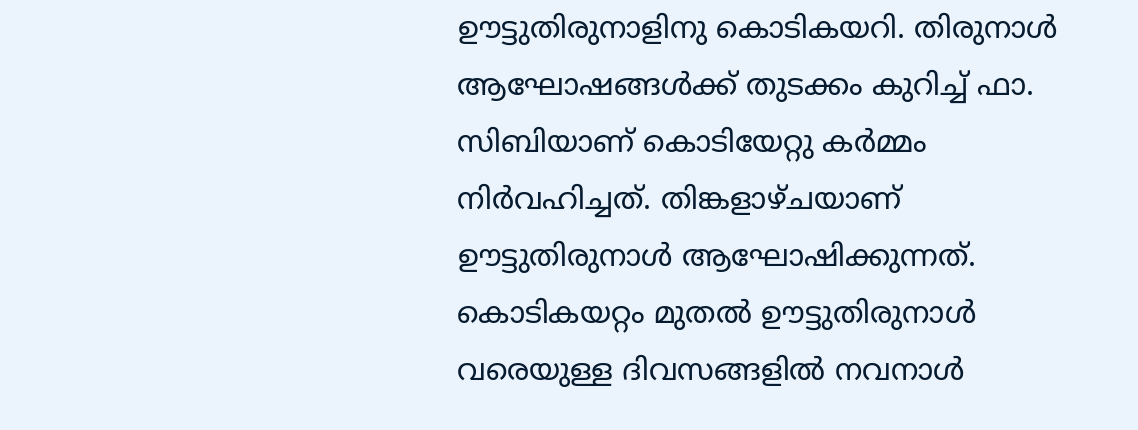ഊട്ടുതിരുനാളിനു കൊടികയറി. തിരുനാള്‍ ആഘോഷങ്ങള്‍ക്ക് തുടക്കം കുറിച്ച് ഫാ. സിബിയാണ് കൊടിയേറ്റു കര്‍മ്മം നിര്‍വഹിച്ചത്. തിങ്കളാഴ്ചയാണ് ഊട്ടുതിരുനാള്‍ ആഘോഷിക്കുന്നത്. കൊടികയറ്റം മുതല്‍ ഊട്ടുതിരുനാള്‍ വരെയുള്ള ദിവസങ്ങളില്‍ നവനാള്‍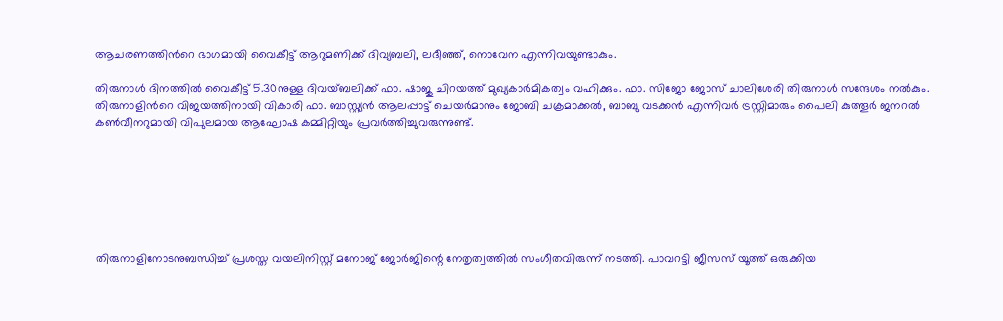ആചരണത്തിന്‍റെ ഭാഗമായി വൈകീട്ട് ആറുമണിക്ക് ദിവ്യബലി, ലദീഞ്ഞ്, നൊവേന എന്നിവയുണ്ടാകും.

തിരുനാള്‍ ദിനത്തില്‍ വൈകീട്ട് 5.30നുള്ള ദിവയ്ബലിക്ക് ഫാ. ഷാജു ചിറയത്ത് മുഖ്യകാര്‍മികത്വം വഹിക്കും. ഫാ. സിജോ ജോസ് ചാലിശേരി തിരുനാള്‍ സന്ദേശം നല്‍കും. തിരുനാളിന്‍റെ വിജയത്തിനായി വികാരി ഫാ. ബാസ്റ്റ്യന്‍ ആലപ്പാട്ട് ചെയര്‍മാനും ജോബി ചക്രമാക്കല്‍, ബാബു വടക്കന്‍ എന്നിവര്‍ ട്രസ്റ്റിമാരും പൈലി കുത്തൂര്‍ ജനറല്‍ കണ്‍വീനറുമായി വിപുലമായ ആഘോഷ കമ്മിറ്റിയും പ്രവര്‍ത്തിച്ചുവരുന്നുണ്ട്.







തിരുനാളിനോടനുബന്ധിച്ച് പ്രശസ്ത വയലിനിസ്റ്റ് മനോജ് ജോര്‍ജിന്റെ നേതൃത്വത്തില്‍ സംഗീതവിരുന്ന് നടത്തി. പാവറട്ടി ജീസസ് യൂത്ത് ഒരുക്കിയ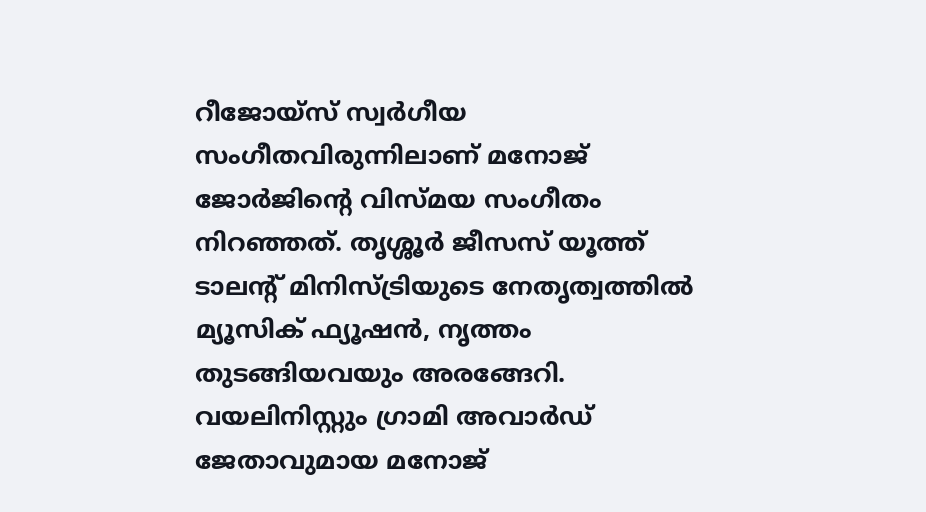റീജോയ്‌സ് സ്വര്‍ഗീയ സംഗീതവിരുന്നിലാണ് മനോജ് ജോര്‍ജിന്റെ വിസ്മയ സംഗീതം നിറഞ്ഞത്. തൃശ്ശൂര്‍ ജീസസ് യൂത്ത് ടാലന്റ് മിനിസ്ട്രിയുടെ നേതൃത്വത്തില്‍ മ്യൂസിക് ഫ്യൂഷന്‍, നൃത്തം തുടങ്ങിയവയും അരങ്ങേറി. വയലിനിസ്റ്റും ഗ്രാമി അവാര്‍ഡ് ജേതാവുമായ മനോജ്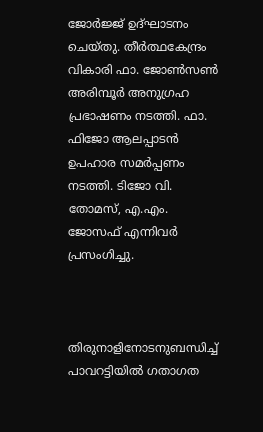ജോര്‍ജ്ജ് ഉദ്ഘാടനം ചെയ്തു. തീര്‍ത്ഥകേന്ദ്രം വികാരി ഫാ. ജോണ്‍സണ്‍ അരിമ്പൂര്‍ അനുഗ്രഹ പ്രഭാഷണം നടത്തി. ഫാ. ഫിജോ ആലപ്പാടന്‍ ഉപഹാര സമര്‍പ്പണം നടത്തി. ടിജോ വി. തോമസ്, എ.എം. ജോസഫ് എന്നിവര്‍ പ്രസംഗിച്ചു.



തിരുനാളിനോടനുബന്ധിച്ച് പാവറട്ടിയില്‍ ഗതാഗത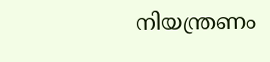നിയന്ത്രണം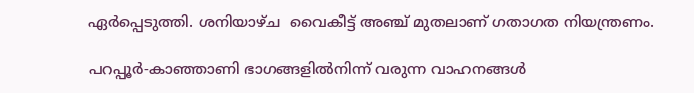ഏര്‍പ്പെടുത്തി. ശനിയാഴ്ച  വൈകീട്ട് അഞ്ച് മുതലാണ് ഗതാഗത നിയന്ത്രണം.

പറപ്പൂര്‍-കാഞ്ഞാണി ഭാഗങ്ങളില്‍നിന്ന് വരുന്ന വാഹനങ്ങള്‍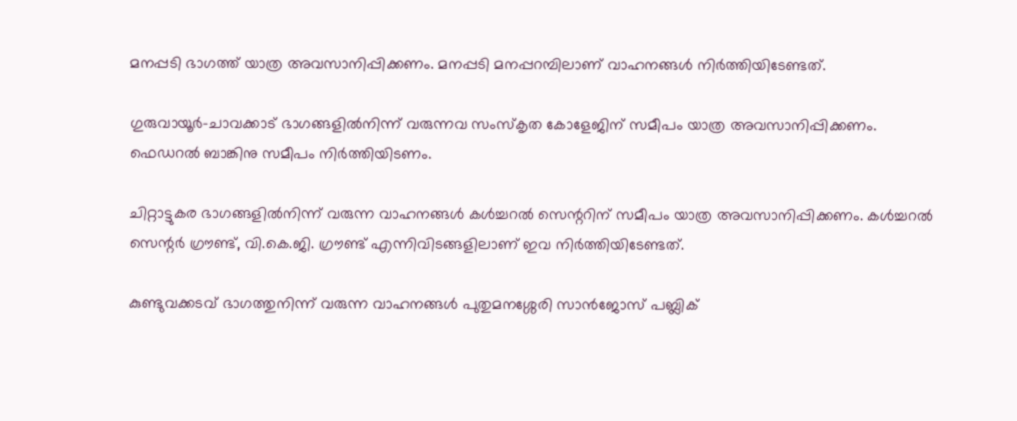മനപ്പടി ഭാഗത്ത് യാത്ര അവസാനിപ്പിക്കണം. മനപ്പടി മനപ്പറമ്പിലാണ് വാഹനങ്ങള്‍ നിര്‍ത്തിയിടേണ്ടത്.

ഗുരുവായൂര്‍-ചാവക്കാട് ഭാഗങ്ങളില്‍നിന്ന് വരുന്നവ സംസ്‌കൃത കോളേജിന് സമീപം യാത്ര അവസാനിപ്പിക്കണം. ഫെഡറല്‍ ബാങ്കിനു സമീപം നിര്‍ത്തിയിടണം.

ചിറ്റാട്ടുകര ഭാഗങ്ങളില്‍നിന്ന് വരുന്ന വാഹനങ്ങള്‍ കള്‍ച്ചറല്‍ സെന്ററിന് സമീപം യാത്ര അവസാനിപ്പിക്കണം. കള്‍ച്ചറല്‍ സെന്റര്‍ ഗ്രൗണ്ട്, വി.കെ.ജി. ഗ്രൗണ്ട് എന്നിവിടങ്ങളിലാണ് ഇവ നിര്‍ത്തിയിടേണ്ടത്.

കുണ്ടുവക്കടവ് ഭാഗത്തുനിന്ന് വരുന്ന വാഹനങ്ങള്‍ പുതുമനശ്ശേരി സാന്‍ജോസ് പബ്ലിക്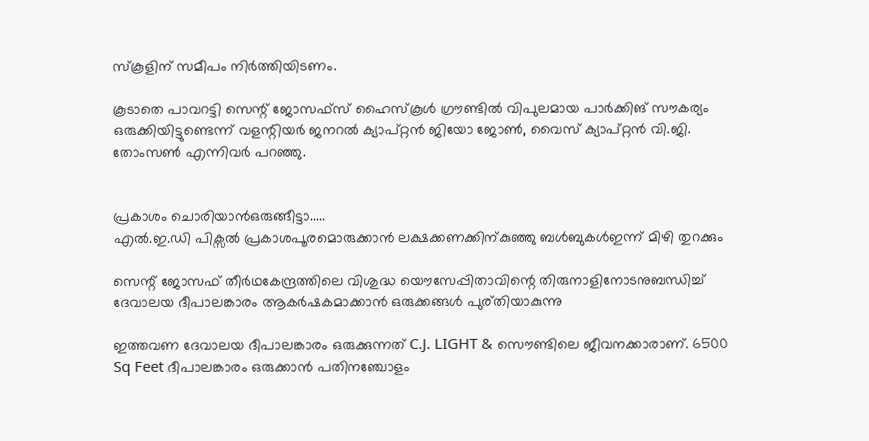സ്‌കൂളിന് സമീപം നിര്‍ത്തിയിടണം.

കൂടാതെ പാവറട്ടി സെന്റ് ജോസഫ്‌സ് ഹൈസ്‌കൂള്‍ ഗ്രൗണ്ടില്‍ വിപുലമായ പാര്‍ക്കിങ് സൗകര്യം ഒരുക്കിയിട്ടുണ്ടെന്ന് വളന്റിയര്‍ ജനറല്‍ ക്യാപ്റ്റന്‍ ജിയോ ജോണ്‍, വൈസ് ക്യാപ്റ്റന്‍ വി.ജി. തോംസണ്‍ എന്നിവര്‍ പറഞ്ഞു.


പ്രകാശം ചൊരിയാൻഒരുങ്ങീട്ടാ.....
എൽ.ഇ.ഡി പിക്സൽ പ്രകാശപൂരമൊരുക്കാൻ ലക്ഷക്കണക്കിന്കുഞ്ഞു ബൾബുകൾഇന്ന് മിഴി തുറക്കും

സെന്റ് ജോസഫ് തീര്‍ഥകേന്ദ്രത്തിലെ വിശുദ്ധ യൌസേപ്പിതാവിന്റെ തിരുനാളിനോടനുബന്ധിച്ച് ദേവാലയ ദീപാലങ്കാരം ആകര്‍ഷകമാക്കാന്‍ ഒരുക്കങ്ങള്‍ പുര്തിയാകുന്നു

ഇത്തവണ ദേവാലയ ദീപാലങ്കാരം ഒരുക്കുന്നത് C.J. LIGHT & സൌണ്ടിലെ ജീവനക്കാരാണ്. 6500 Sq Feet ദീപാലങ്കാരം ഒരുക്കാൻ പതിനഞ്ചോളം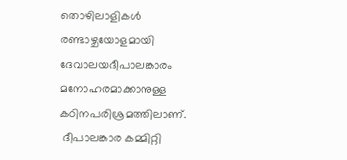തൊഴിലാളികള്‍ രണ്ടാഴ്ചയോളമായി ദേവാലയദീപാലങ്കാരം മനോഹരമാക്കാനുള്ള കഠിനപരിശ്രമത്തിലാണ്.
 ദീപാലങ്കാര കമ്മിറ്റി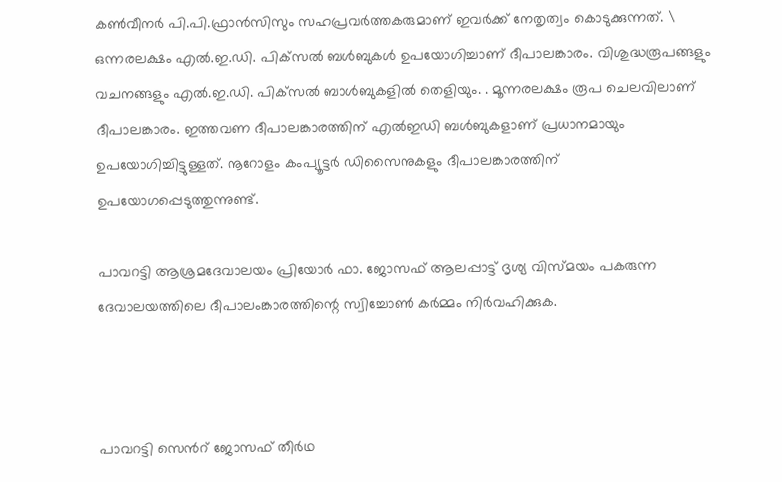കണ്‍വീനര്‍ പി.പി.ഫ്രാന്‍സിസും സഹപ്രവര്‍ത്തകരുമാണ് ഇവര്‍ക്ക് നേതൃത്വം കൊടുക്കുന്നത്. \
ഒന്നരലക്ഷം എല്‍.ഇ.ഡി. പിക്‌സല്‍ ബള്‍ബുകള്‍ ഉപയോഗിച്ചാണ് ദീപാലങ്കാരം. വിശുദ്ധരൂപങ്ങളും വചനങ്ങളും എല്‍.ഇ.ഡി. പിക്‌സല്‍ ബാള്‍ബുകളില്‍ തെളിയും. . മൂന്നരലക്ഷം രൂപ ചെലവിലാണ് ദീപാലങ്കാരം. ഇത്തവണ ദീപാലങ്കാരത്തിന് എല്‍ഇഡി ബള്‍ബുകളാണ് പ്രധാനമായും ഉപയോഗിച്ചിട്ടുള്ളത്. നൂറോളം കംപ്യൂട്ടര്‍ ഡിസൈനുകളും ദീപാലങ്കാരത്തിന് ഉപയോഗപ്പെടുത്തുന്നുണ്ട്.

പാവറട്ടി ആശ്രമദേവാലയം പ്രിയോര്‍ ഫാ. ജോസഫ് ആലപ്പാട്ട് ദൃശ്യ വിസ്മയം പകരുന്ന ദേവാലയത്തിലെ ദീപാലംങ്കാരത്തിന്റെ സ്വിച്ചോണ്‍ കര്‍മ്മം നിര്‍വഹിക്കുക.



പാവറട്ടി സെന്‍റ് ജോസഫ് തീര്‍ഥ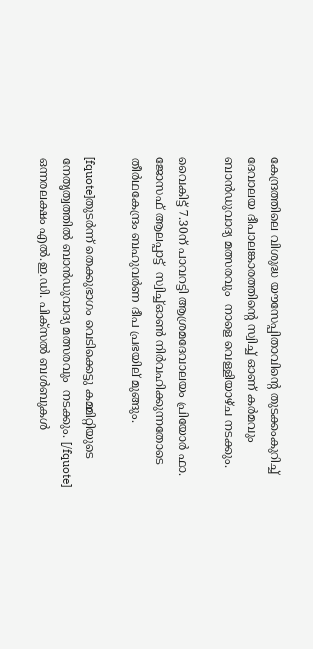കേന്ദ്രത്തിലെ വിശുദ്ധ യൗസേപ്പിതാവിന്‍റെ തുടക്കംകുറിച്ച്  ദേവാലയ ദീപാലങ്കാരത്തിന്‍റെ സ്വിച്ച് ഓണ് കര്‍മവും ബാന്‍ഡുവാദ്യ മത്സരവും  നാളെ വെള്ളിയാഴ്ച നടക്കും.

വൈകിട്ട് 7.30ന് പാവറട്ടി ആശ്രമദേവാലയം പ്രിയോര്‍ ഫാ. ജോസഫ് ആലപ്പാട്ട്  സ്വിച്ച്ഓണ്‍ നിര്‍വഹിക്കുന്നതോടെ തീര്‍ഥകേന്ദ്രം ബഹുവര്‍ണ ദീപ പ്രഭയില് മുങ്ങും.

[fquote]തുടര്‍ന്ന് തെക്കുഭാഗം വെടിക്കെട്ടു കമ്മിറ്റിയുടെ നേതൃത്വത്തില്‍ ബാന്‍ഡുവാദ്യ മത്സരവും  നടക്കും. [/fquote]
ഒന്നരലക്ഷം എല്‍.ഇ.ഡി. പിക്‌സല്‍ ബള്‍ബുകള്‍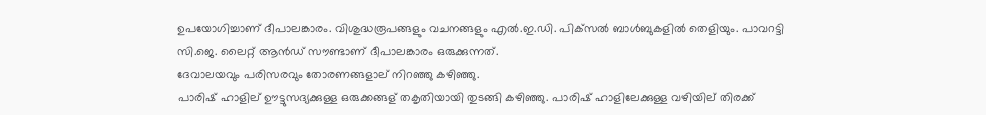ഉപയോഗിച്ചാണ് ദീപാലങ്കാരം. വിശുദ്ധരൂപങ്ങളും വചനങ്ങളും എല്‍.ഇ.ഡി. പിക്‌സല്‍ ബാള്‍ബുകളില്‍ തെളിയും. പാവറട്ടി സി.ജെ. ലൈറ്റ് ആന്‍ഡ് സൗണ്ടാണ് ദീപാലങ്കാരം ഒരുക്കുന്നത്.
ദേവാലയവും പരിസരവും തോരണങ്ങളാല് നിറഞ്ഞു കഴിഞ്ഞു.
പാരിഷ് ഹാളില് ഊട്ടുസദ്യക്കുള്ള ഒരുക്കങ്ങള് തകൃതിയായി തുടങ്ങി കഴിഞ്ഞു. പാരിഷ് ഹാളിലേക്കുള്ള വഴിയില് തിരക്ക്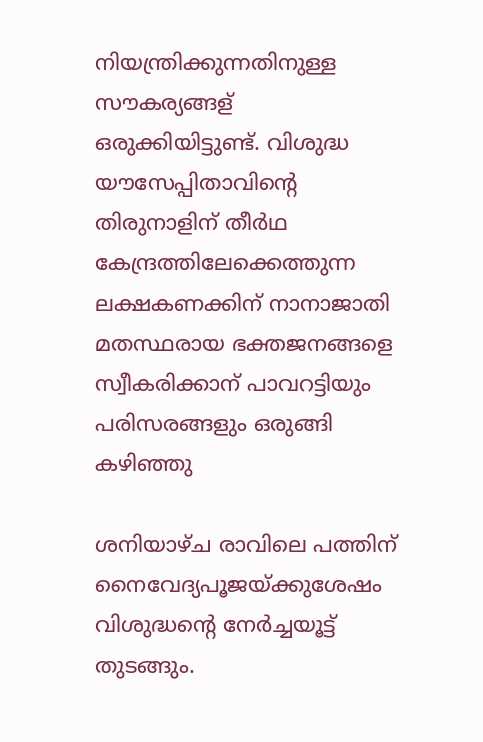നിയന്ത്രിക്കുന്നതിനുള്ള സൗകര്യങ്ങള് ഒരുക്കിയിട്ടുണ്ട്. വിശുദ്ധ യൗസേപ്പിതാവിന്‍റെ തിരുനാളിന് തീര്‍ഥ കേന്ദ്രത്തിലേക്കെത്തുന്ന ലക്ഷകണക്കിന് നാനാജാതി മതസ്ഥരായ ഭക്തജനങ്ങളെ സ്വീകരിക്കാന് പാവറട്ടിയും പരിസരങ്ങളും ഒരുങ്ങി കഴിഞ്ഞു

ശനിയാഴ്ച രാവിലെ പത്തിന് നൈവേദ്യപൂജയ്ക്കുശേഷം വിശുദ്ധന്റെ നേര്‍ച്ചയൂട്ട് തുടങ്ങും.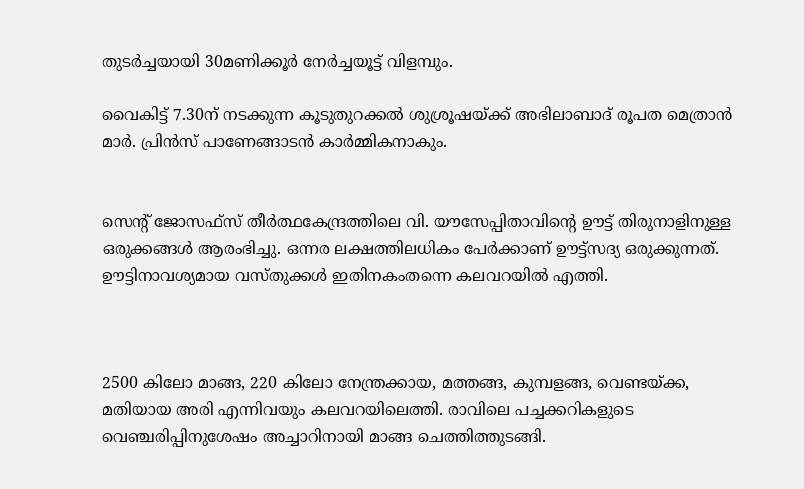തുടര്‍ച്ചയായി 30മണിക്കൂര്‍ നേര്‍ച്ചയൂട്ട് വിളമ്പും.

വൈകിട്ട് 7.30ന് നടക്കുന്ന കൂടുതുറക്കല്‍ ശുശ്രൂഷയ്ക്ക് അഭിലാബാദ് രൂപത മെത്രാന്‍ മാര്‍. പ്രിന്‍സ് പാണേങ്ങാടന്‍ കാര്‍മ്മികനാകും.


സെന്റ് ജോസഫ്‌സ് തീര്‍ത്ഥകേന്ദ്രത്തിലെ വി. യൗസേപ്പിതാവിന്റെ ഊട്ട് തിരുനാളിനുള്ള ഒരുക്കങ്ങള്‍ ആരംഭിച്ചു. ഒന്നര ലക്ഷത്തിലധികം പേര്‍ക്കാണ് ഊട്ട്‌സദ്യ ഒരുക്കുന്നത്. ഊട്ടിനാവശ്യമായ വസ്തുക്കള്‍ ഇതിനകംതന്നെ കലവറയില്‍ എത്തി.



2500 കിലോ മാങ്ങ, 220 കിലോ നേന്ത്രക്കായ, മത്തങ്ങ, കുമ്പളങ്ങ, വെണ്ടയ്ക്ക, മതിയായ അരി എന്നിവയും കലവറയിലെത്തി. രാവിലെ പച്ചക്കറികളുടെ വെഞ്ചരിപ്പിനുശേഷം അച്ചാറിനായി മാങ്ങ ചെത്തിത്തുടങ്ങി.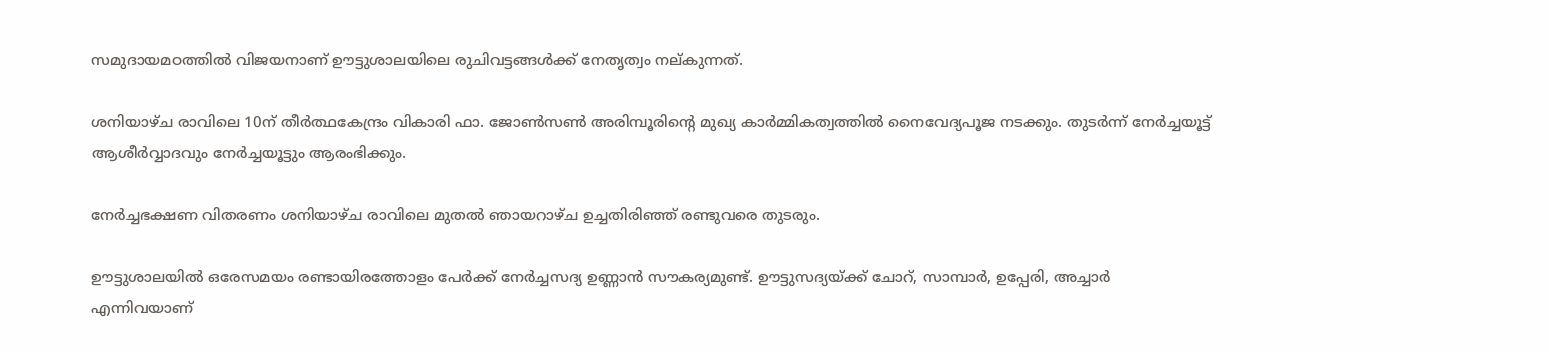സമുദായമഠത്തില്‍ വിജയനാണ് ഊട്ടുശാലയിലെ രുചിവട്ടങ്ങള്‍ക്ക് നേതൃത്വം നല്കുന്നത്.

ശനിയാഴ്ച രാവിലെ 10ന് തീര്‍ത്ഥകേന്ദ്രം വികാരി ഫാ. ജോണ്‍സണ്‍ അരിമ്പൂരിന്റെ മുഖ്യ കാര്‍മ്മികത്വത്തില്‍ നൈവേദ്യപൂജ നടക്കും. തുടര്‍ന്ന് നേര്‍ച്ചയൂട്ട് ആശീര്‍വ്വാദവും നേര്‍ച്ചയൂട്ടും ആരംഭിക്കും.

നേര്‍ച്ചഭക്ഷണ വിതരണം ശനിയാഴ്ച രാവിലെ മുതല്‍ ഞായറാഴ്ച ഉച്ചതിരിഞ്ഞ് രണ്ടുവരെ തുടരും.

ഊട്ടുശാലയില്‍ ഒരേസമയം രണ്ടായിരത്തോളം പേര്‍ക്ക് നേര്‍ച്ചസദ്യ ഉണ്ണാന്‍ സൗകര്യമുണ്ട്. ഊട്ടുസദ്യയ്ക്ക് ചോറ്, സാമ്പാര്‍, ഉപ്പേരി, അച്ചാര്‍ എന്നിവയാണ്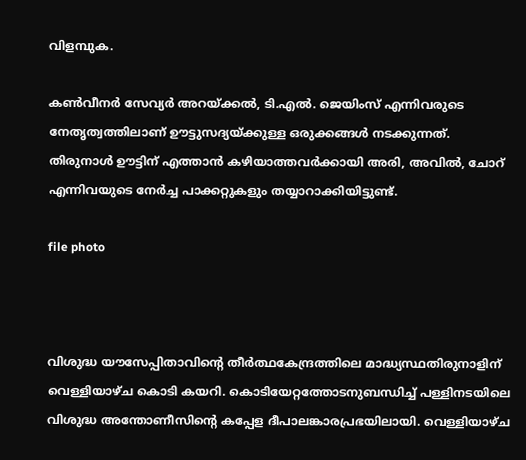വിളമ്പുക.

കണ്‍വീനര്‍ സേവ്യര്‍ അറയ്ക്കല്‍, ടി.എല്‍. ജെയിംസ് എന്നിവരുടെ നേതൃത്വത്തിലാണ് ഊട്ടുസദ്യയ്ക്കുള്ള ഒരുക്കങ്ങള്‍ നടക്കുന്നത്.
തിരുനാള്‍ ഊട്ടിന് എത്താന്‍ കഴിയാത്തവര്‍ക്കായി അരി, അവില്‍, ചോറ് എന്നിവയുടെ നേര്‍ച്ച പാക്കറ്റുകളും തയ്യാറാക്കിയിട്ടുണ്ട്.

file photo



വിശുദ്ധ യൗസേപ്പിതാവിന്റെ തീര്‍ത്ഥകേന്ദ്രത്തിലെ മാദ്ധ്യസ്ഥതിരുനാളിന് വെള്ളിയാഴ്ച കൊടി കയറി. കൊടിയേറ്റത്തോടനുബന്ധിച്ച് പള്ളിനടയിലെ വിശുദ്ധ അന്തോണീസിന്റെ കപ്പേള ദീപാലങ്കാരപ്രഭയിലായി. വെള്ളിയാഴ്ച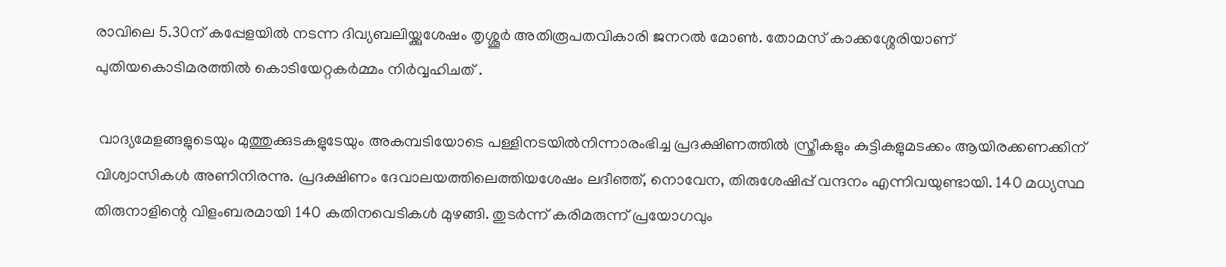രാവിലെ 5.30ന് കപ്പേളയില്‍ നടന്ന ദിവ്യബലിയ്ക്കുശേഷം തൃശ്ശൂര്‍ അതിരൂപതവികാരി ജനറല്‍ മോണ്‍. തോമസ് കാക്കശ്ശേരിയാണ് പുതിയകൊടിമരത്തില്‍ കൊടിയേറ്റകര്‍മ്മം നിര്‍വ്വഹിചത് .

 വാദ്യമേളങ്ങളുടെയും മുത്തുക്കുടകളുടേയും അകമ്പടിയോടെ പള്ളിനടയില്‍നിന്നാരംഭിച്ച പ്രദക്ഷിണത്തില്‍ സ്ത്രീകളും കുട്ടികളുമടക്കം ആയിരക്കണക്കിന് വിശ്വാസികള്‍ അണിനിരന്നു. പ്രദക്ഷിണം ദേവാലയത്തിലെത്തിയശേഷം ലദീഞ്ഞ്, നൊവേന, തിരുശേഷിപ്പ് വന്ദനം എന്നിവയുണ്ടായി. 140 മധ്യസ്ഥ തിരുനാളിന്റെ വിളംബരമായി 140 കതിനവെടികള്‍ മുഴങ്ങി. തുടര്‍ന്ന് കരിമരുന്ന് പ്രയോഗവും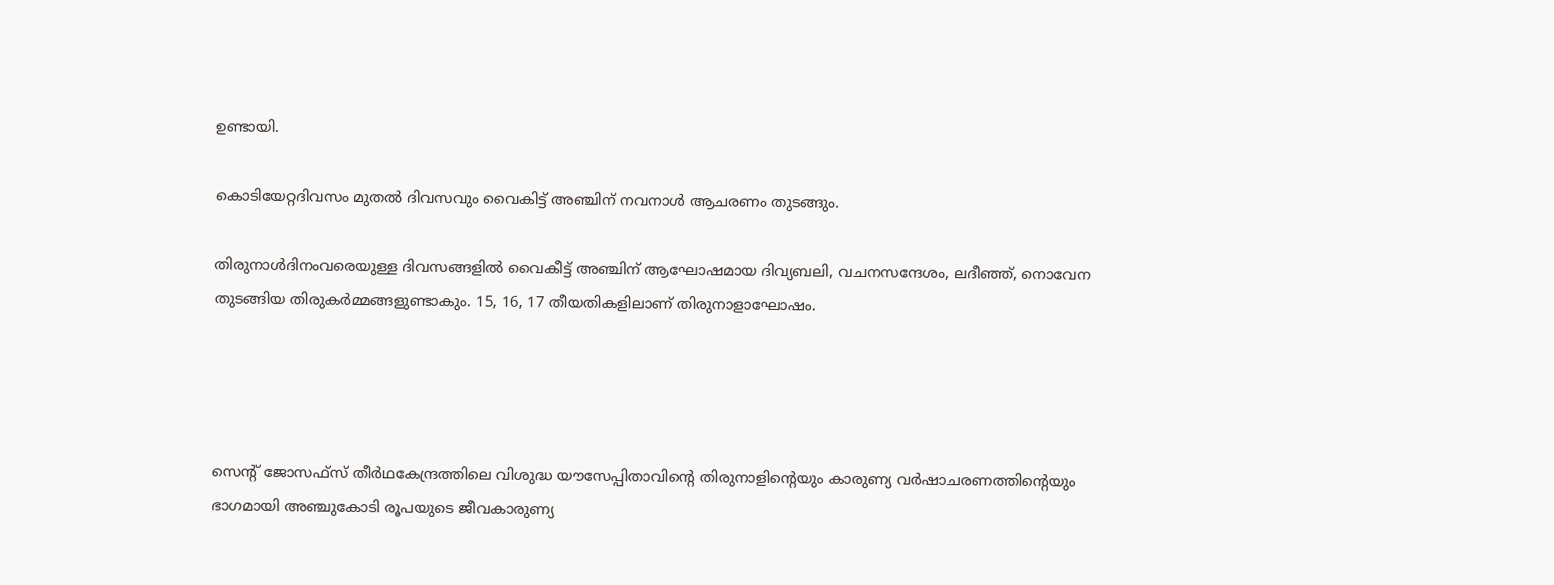ഉണ്ടായി.

കൊടിയേറ്റദിവസം മുതല്‍ ദിവസവും വൈകിട്ട് അഞ്ചിന് നവനാള്‍ ആചരണം തുടങ്ങും.

തിരുനാള്‍ദിനംവരെയുള്ള ദിവസങ്ങളില്‍ വൈകീട്ട് അഞ്ചിന് ആഘോഷമായ ദിവ്യബലി, വചനസന്ദേശം, ലദീഞ്ഞ്, നൊവേന തുടങ്ങിയ തിരുകര്‍മ്മങ്ങളുണ്ടാകും. 15, 16, 17 തീയതികളിലാണ് തിരുനാളാഘോഷം.




സെന്‍റ് ജോസഫ്സ് തീര്‍ഥകേന്ദ്രത്തിലെ വിശുദ്ധ യൗസേപ്പിതാവിന്‍റെ തിരുനാളിന്‍റെയും കാരുണ്യ വര്‍ഷാചരണത്തിന്‍റെയും ഭാഗമായി അഞ്ചുകോടി രൂപയുടെ ജീവകാരുണ്യ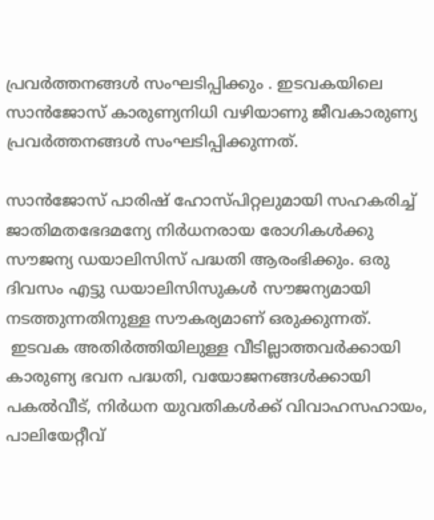പ്രവര്‍ത്തനങ്ങള്‍ സംഘടിപ്പിക്കും . ഇടവകയിലെ സാന്‍ജോസ് കാരുണ്യനിധി വഴിയാണു ജീവകാരുണ്യ പ്രവര്‍ത്തനങ്ങള്‍ സംഘടിപ്പിക്കുന്നത്.

സാന്‍ജോസ് പാരിഷ് ഹോസ്പിറ്റലുമായി സഹകരിച്ച് ജാതിമതഭേദമന്യേ നിര്‍ധനരായ രോഗികള്‍ക്കു സൗജന്യ ഡയാലിസിസ് പദ്ധതി ആരംഭിക്കും. ഒരു ദിവസം എട്ടു ഡയാലിസിസുകള്‍ സൗജന്യമായി നടത്തുന്നതിനുള്ള സൗകര്യമാണ് ഒരുക്കുന്നത്.
 ഇടവക അതിര്‍ത്തിയിലുള്ള വീടില്ലാത്തവര്‍ക്കായി കാരുണ്യ ഭവന പദ്ധതി, വയോജനങ്ങള്‍ക്കായി പകല്‍വീട്, നിര്‍ധന യുവതികള്‍ക്ക് വിവാഹസഹായം, പാലിയേറ്റീവ്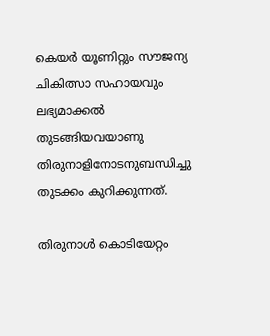കെയര്‍ യൂണിറ്റും സൗജന്യ ചികിത്സാ സഹായവും ലഭ്യമാക്കല്‍ തുടങ്ങിയവയാണു തിരുനാളിനോടനുബന്ധിച്ചു തുടക്കം കുറിക്കുന്നത്.

തിരുനാള്‍ കൊടിയേറ്റം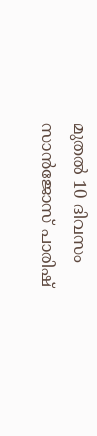മുതല്‍ 10 ദിവസം സാന്‍ജോസ് പാരിഷ്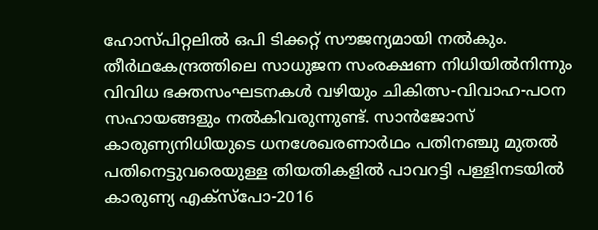ഹോസ്പിറ്റലില്‍ ഒപി ടിക്കറ്റ് സൗജന്യമായി നല്‍കും. തീര്‍ഥകേന്ദ്രത്തിലെ സാധുജന സംരക്ഷണ നിധിയില്‍നിന്നും വിവിധ ഭക്തസംഘടനകള്‍ വഴിയും ചികിത്സ-വിവാഹ-പഠന സഹായങ്ങളും നല്‍കിവരുന്നുണ്ട്. സാന്‍ജോസ് കാരുണ്യനിധിയുടെ ധനശേഖരണാര്‍ഥം പതിനഞ്ചു മുതല്‍ പതിനെട്ടുവരെയുള്ള തിയതികളില്‍ പാവറട്ടി പള്ളിനടയില്‍ കാരുണ്യ എക്സ്പോ-2016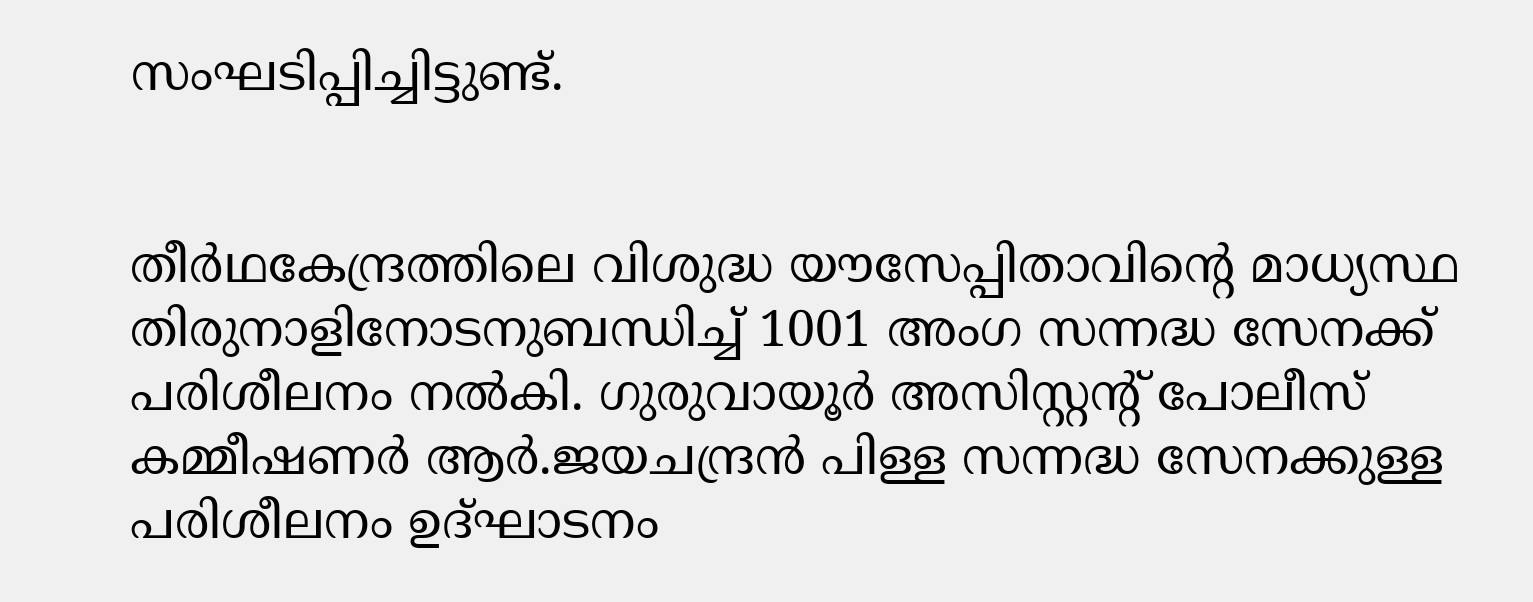സംഘടിപ്പിച്ചിട്ടുണ്ട്.


തീര്‍ഥകേന്ദ്രത്തിലെ വിശുദ്ധ യൗസേപ്പിതാവിന്‍റെ മാധ്യസ്ഥ തിരുനാളിനോടനുബന്ധിച്ച് 1001 അംഗ സന്നദ്ധ സേനക്ക് പരിശീലനം നല്‍കി. ഗുരുവായൂര്‍ അസിസ്റ്റന്‍റ് പോലീസ് കമ്മീഷണര്‍ ആര്‍.ജയചന്ദ്രന്‍ പിള്ള സന്നദ്ധ സേനക്കുള്ള പരിശീലനം ഉദ്ഘാടനം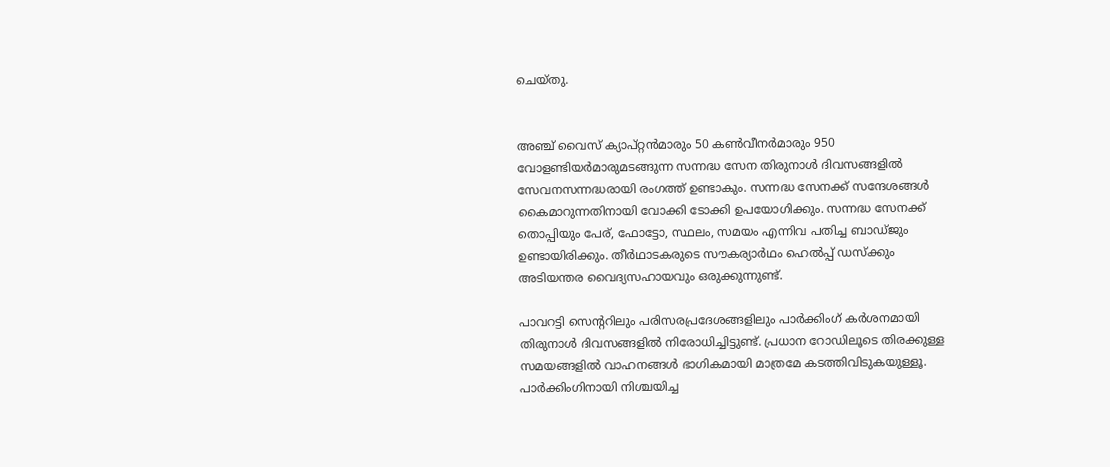ചെയ്തു.


അഞ്ച് വൈസ് ക്യാപ്റ്റന്‍മാരും 50 കണ്‍വീനര്‍മാരും 950 വോളണ്ടിയര്‍മാരുമടങ്ങുന്ന സന്നദ്ധ സേന തിരുനാള്‍ ദിവസങ്ങളില്‍ സേവനസന്നദ്ധരായി രംഗത്ത് ഉണ്ടാകും. സന്നദ്ധ സേനക്ക് സന്ദേശങ്ങള്‍ കൈമാറുന്നതിനായി വോക്കി ടോക്കി ഉപയോഗിക്കും. സന്നദ്ധ സേനക്ക് തൊപ്പിയും പേര്, ഫോട്ടോ, സ്ഥലം, സമയം എന്നിവ പതിച്ച ബാഡ്ജും ഉണ്ടായിരിക്കും. തീര്‍ഥാടകരുടെ സൗകര്യാര്‍ഥം ഹെല്‍പ്പ് ഡസ്ക്കും അടിയന്തര വൈദ്യസഹായവും ഒരുക്കുന്നുണ്ട്.

പാവറട്ടി സെന്‍ററിലും പരിസരപ്രദേശങ്ങളിലും പാര്‍ക്കിംഗ് കര്‍ശനമായി തിരുനാള്‍ ദിവസങ്ങളില്‍ നിരോധിച്ചിട്ടുണ്ട്. പ്രധാന റോഡിലൂടെ തിരക്കുള്ള സമയങ്ങളില്‍ വാഹനങ്ങള്‍ ഭാഗികമായി മാത്രമേ കടത്തിവിടുകയുള്ളൂ. പാര്‍ക്കിംഗിനായി നിശ്ചയിച്ച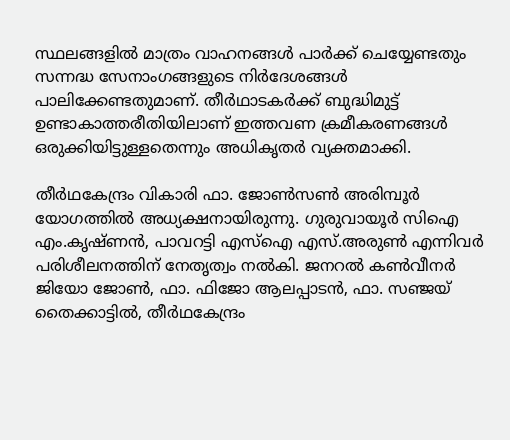സ്ഥലങ്ങളില്‍ മാത്രം വാഹനങ്ങള്‍ പാര്‍ക്ക് ചെയ്യേണ്ടതും സന്നദ്ധ സേനാംഗങ്ങളുടെ നിര്‍ദേശങ്ങള്‍ പാലിക്കേണ്ടതുമാണ്. തീര്‍ഥാടകര്‍ക്ക് ബുദ്ധിമുട്ട് ഉണ്ടാകാത്തരീതിയിലാണ് ഇത്തവണ ക്രമീകരണങ്ങള്‍ ഒരുക്കിയിട്ടുള്ളതെന്നും അധികൃതര്‍ വ്യക്തമാക്കി.

തീര്‍ഥകേന്ദ്രം വികാരി ഫാ. ജോണ്‍സണ്‍ അരിമ്പൂര്‍ യോഗത്തില്‍ അധ്യക്ഷനായിരുന്നു. ഗുരുവായൂര്‍ സിഐ എം.കൃഷ്ണന്‍, പാവറട്ടി എസ്ഐ എസ്.അരുണ്‍ എന്നിവര്‍ പരിശീലനത്തിന് നേതൃത്വം നല്‍കി. ജനറല്‍ കണ്‍വീനര്‍ ജിയോ ജോണ്‍, ഫാ. ഫിജോ ആലപ്പാടന്‍, ഫാ. സഞ്ജയ് തൈക്കാട്ടില്‍, തീര്‍ഥകേന്ദ്രം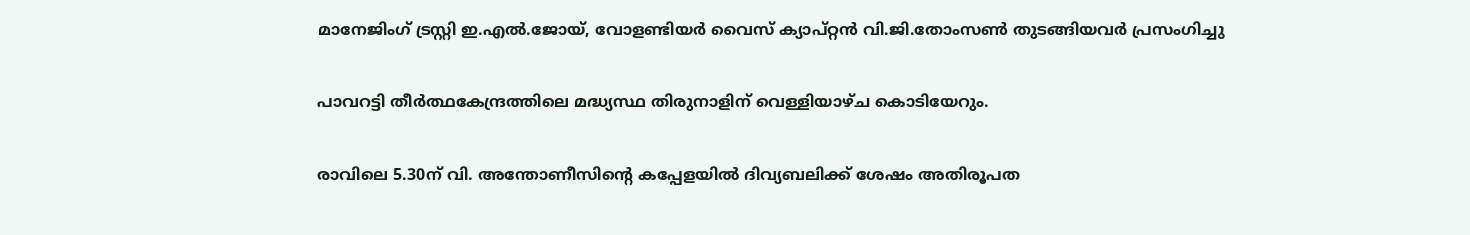മാനേജിംഗ് ട്രസ്റ്റി ഇ.എല്‍.ജോയ്, വോളണ്ടിയര്‍ വൈസ് ക്യാപ്റ്റന്‍ വി.ജി.തോംസണ്‍ തുടങ്ങിയവര്‍ പ്രസംഗിച്ചു

പാവറട്ടി തീര്‍ത്ഥകേന്ദ്രത്തിലെ മദ്ധ്യസ്ഥ തിരുനാളിന് വെള്ളിയാഴ്ച കൊടിയേറും.

രാവിലെ 5.30ന് വി. അന്തോണീസിന്റെ കപ്പേളയില്‍ ദിവ്യബലിക്ക് ശേഷം അതിരൂപത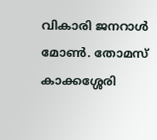വികാരി ജനറാള്‍ മോണ്‍. തോമസ് കാക്കശ്ശേരി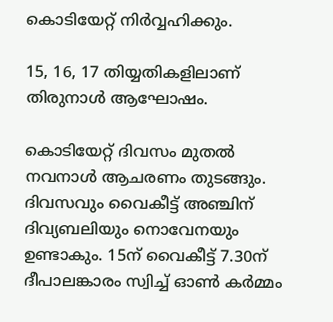കൊടിയേറ്റ് നിര്‍വ്വഹിക്കും.

15, 16, 17 തിയ്യതികളിലാണ് തിരുനാള്‍ ആഘോഷം.

കൊടിയേറ്റ് ദിവസം മുതല്‍ നവനാള്‍ ആചരണം തുടങ്ങും. ദിവസവും വൈകീട്ട് അഞ്ചിന് ദിവ്യബലിയും നൊവേനയും ഉണ്ടാകും. 15ന് വൈകീട്ട് 7.30ന് ദീപാലങ്കാരം സ്വിച്ച് ഓണ്‍ കര്‍മ്മം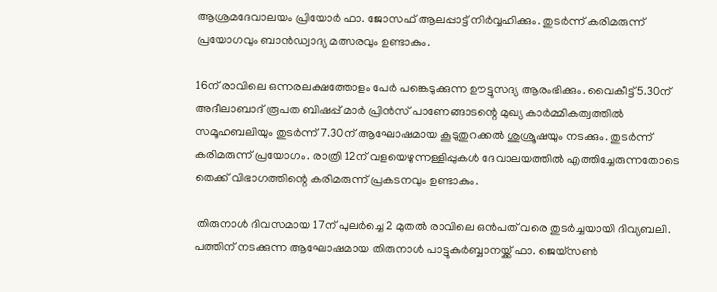ആശ്രമദേവാലയം പ്രിയോര്‍ ഫാ. ജോസഫ് ആലപ്പാട്ട് നിര്‍വ്വഹിക്കും. തുടര്‍ന്ന് കരിമരുന്ന് പ്രയോഗവും ബാന്‍ഡ്വാദ്യ മത്സരവും ഉണ്ടാകും.

16ന് രാവിലെ ഒന്നരലക്ഷത്തോളം പേര്‍ പങ്കെടുക്കുന്ന ഊട്ടുസദ്യ ആരംഭിക്കും. വൈകീട്ട് 5.30ന് അദീലാബാദ് രൂപത ബിഷപ്പ് മാര്‍ പ്രിന്‍സ് പാണേങ്ങാടന്റെ മുഖ്യ കാര്‍മ്മികത്വത്തില്‍ സമൂഹബലിയും തുടര്‍ന്ന് 7.30ന് ആഘോഷമായ കൂടുതുറക്കല്‍ ശുശ്രൂഷയും നടക്കും. തുടര്‍ന്ന് കരിമരുന്ന് പ്രയോഗം. രാത്രി 12ന് വളയെഴുന്നള്ളിപ്പുകള്‍ ദേവാലയത്തില്‍ എത്തിച്ചേരുന്നതോടെ തെക്ക് വിഭാഗത്തിന്റെ കരിമരുന്ന് പ്രകടനവും ഉണ്ടാകും.

 തിരുനാള്‍ ദിവസമായ 17ന് പുലര്‍ച്ചെ 2 മുതല്‍ രാവിലെ ഒന്‍പത് വരെ തുടര്‍ച്ചയായി ദിവ്യബലി. പത്തിന് നടക്കുന്ന ആഘോഷമായ തിരുനാള്‍ പാട്ടുകുര്‍ബ്ബാനയ്ക്ക് ഫാ. ജെയ്‌സണ്‍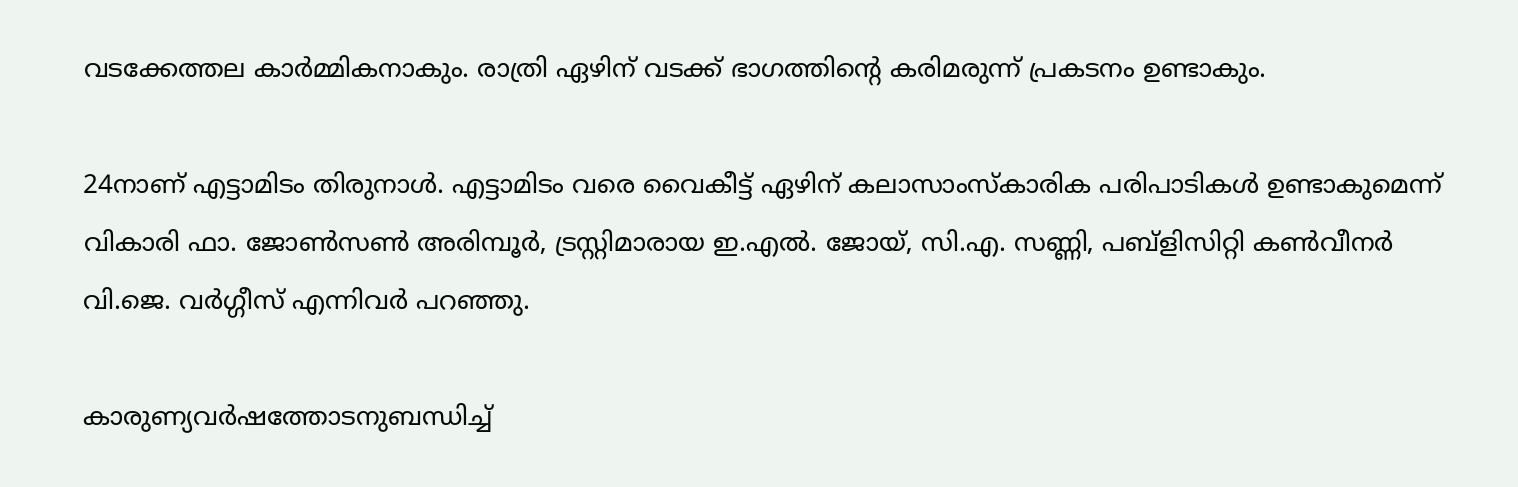വടക്കേത്തല കാര്‍മ്മികനാകും. രാത്രി ഏഴിന് വടക്ക് ഭാഗത്തിന്റെ കരിമരുന്ന് പ്രകടനം ഉണ്ടാകും.

24നാണ് എട്ടാമിടം തിരുനാള്‍. എട്ടാമിടം വരെ വൈകീട്ട് ഏഴിന് കലാസാംസ്‌കാരിക പരിപാടികള്‍ ഉണ്ടാകുമെന്ന് വികാരി ഫാ. ജോണ്‍സണ്‍ അരിമ്പൂര്‍, ട്രസ്റ്റിമാരായ ഇ.എല്‍. ജോയ്, സി.എ. സണ്ണി, പബ്‌ളിസിറ്റി കണ്‍വീനര്‍ വി.ജെ. വര്‍ഗ്ഗീസ് എന്നിവര്‍ പറഞ്ഞു.

കാരുണ്യവര്‍ഷത്തോടനുബന്ധിച്ച്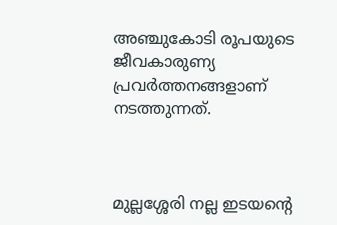അഞ്ചുകോടി രൂപയുടെ ജീവകാരുണ്യ പ്രവര്‍ത്തനങ്ങളാണ് നടത്തുന്നത്.



മുല്ലശ്ശേരി നല്ല ഇടയന്റെ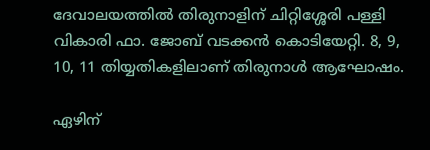ദേവാലയത്തില്‍ തിരുനാളിന് ചിറ്റിശ്ശേരി പള്ളി വികാരി ഫാ. ജോബ് വടക്കന്‍ കൊടിയേറ്റി. 8, 9, 10, 11 തിയ്യതികളിലാണ് തിരുനാള്‍ ആഘോഷം.

ഏഴിന്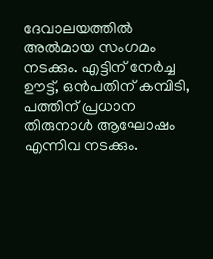ദേവാലയത്തില്‍ അല്‍മായ സംഗമം നടക്കും. എട്ടിന് നേര്‍ച്ച ഊട്ട്, ഒന്‍പതിന് കമ്പിടി, പത്തിന് പ്രധാന തിരുനാള്‍ ആഘോഷം എന്നിവ നടക്കും.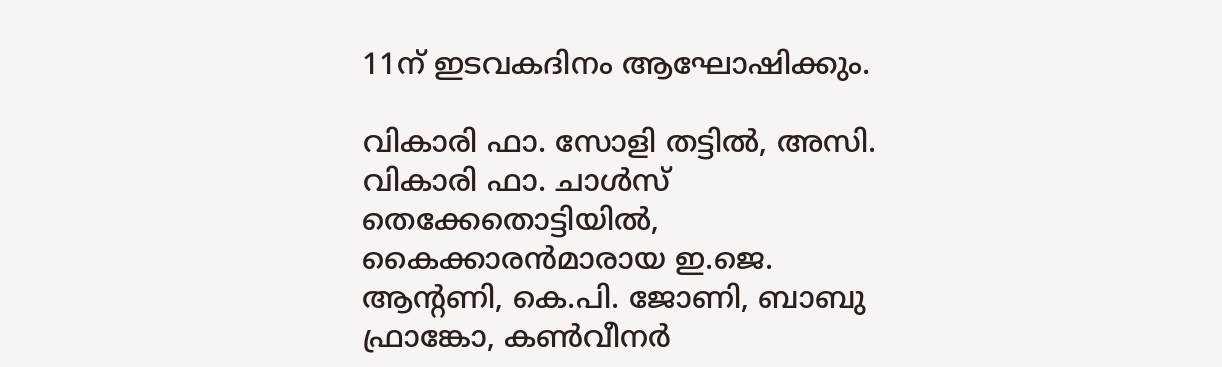11ന് ഇടവകദിനം ആഘോഷിക്കും.

വികാരി ഫാ. സോളി തട്ടില്‍, അസി. വികാരി ഫാ. ചാള്‍സ് തെക്കേതൊട്ടിയില്‍, കൈക്കാരന്‍മാരായ ഇ.ജെ. ആന്റണി, കെ.പി. ജോണി, ബാബു ഫ്രാങ്കോ, കണ്‍വീനര്‍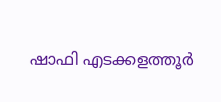ഷാഫി എടക്കളത്തൂര്‍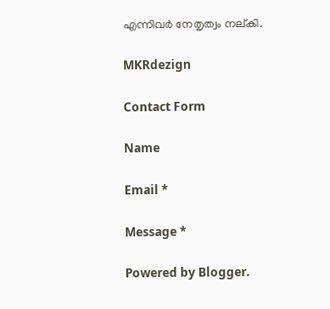എന്നിവര്‍ നേതൃത്വം നല്കി.

MKRdezign

Contact Form

Name

Email *

Message *

Powered by Blogger.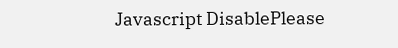Javascript DisablePlease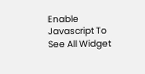Enable Javascript To See All Widget